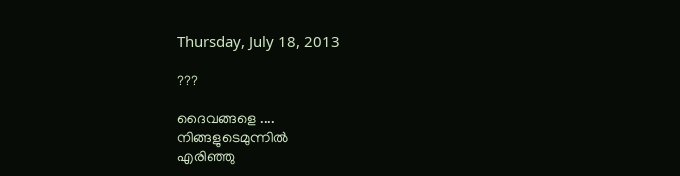Thursday, July 18, 2013

???

ദൈവങ്ങളെ ....
നിങ്ങളുടെമുന്നിൽ
എരിഞ്ഞു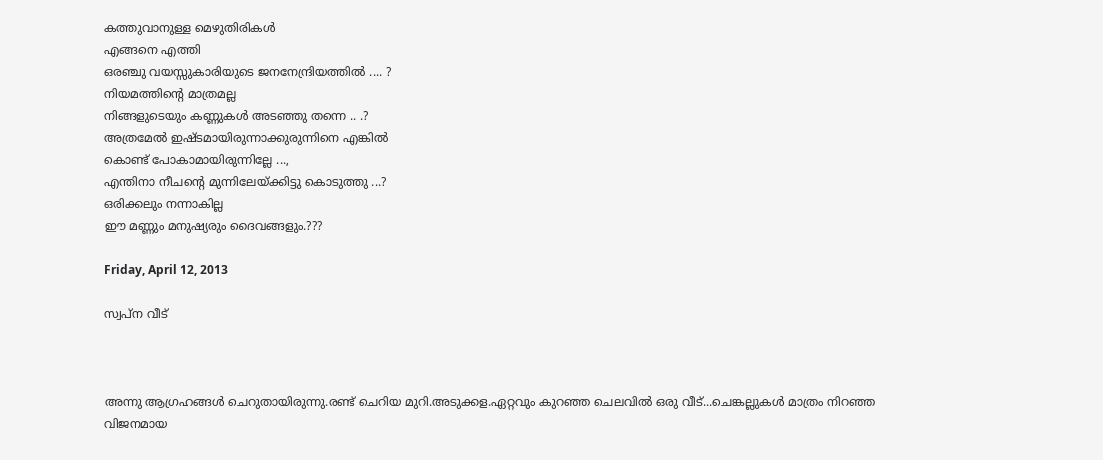കത്തുവാനുള്ള മെഴുതിരികൾ
എങ്ങനെ എത്തി
ഒരഞ്ചു വയസ്സുകാരിയുടെ ജനനേന്ദ്രിയത്തിൽ .... ?
നിയമത്തിന്റെ മാത്രമല്ല
നിങ്ങളുടെയും കണ്ണുകൾ അടഞ്ഞു തന്നെ .. .?
അത്രമേൽ ഇഷ്ടമായിരുന്നാക്കുരുന്നിനെ എങ്കിൽ
കൊണ്ട് പോകാമായിരുന്നില്ലേ ...,
എന്തിനാ നീചന്റെ മുന്നിലേയ്ക്കിട്ടു കൊടുത്തു ...?
ഒരിക്കലും നന്നാകില്ല
ഈ മണ്ണും മനുഷ്യരും ദൈവങ്ങളും.???

Friday, April 12, 2013

സ്വപ്ന വീട്



അന്നു ആഗ്രഹങ്ങൾ ചെറുതായിരുന്നു.രണ്ട് ചെറിയ മുറി.അടുക്കള.ഏറ്റവും കുറഞ്ഞ ചെലവിൽ ഒരു വീട്...ചെങ്കല്ലുകൾ മാത്രം നിറഞ്ഞ വിജനമായ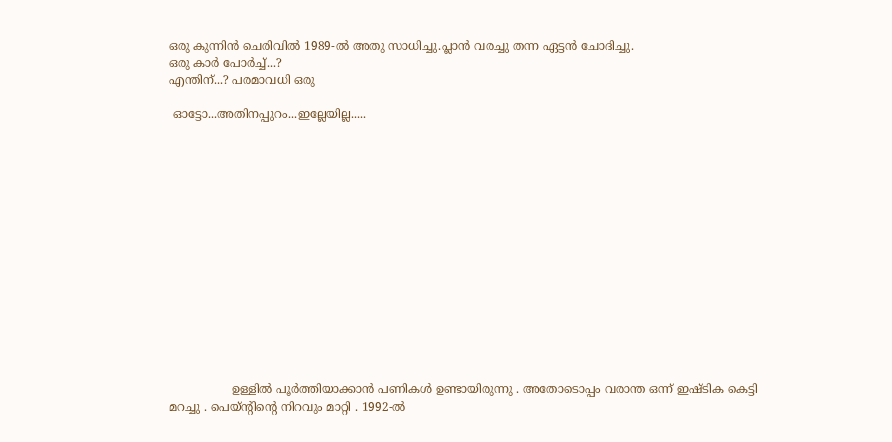ഒരു കുന്നിൻ ചെരിവിൽ 1989-ൽ അതു സാധിച്ചു.പ്ലാൻ വരച്ചു തന്ന ഏട്ടൻ ചോദിച്ചു.
ഒരു കാർ പോർച്ച്...?
എന്തിന്...? പരമാവധി ഒരു

 ഓട്ടോ...അതിനപ്പുറം...ഇല്ലേയില്ല.....















                 ഉള്ളിൽ പൂർത്തിയാക്കാൻ പണികൾ ഉണ്ടായിരുന്നു . അതോടൊപ്പം വരാന്ത ഒന്ന് ഇഷ്ടിക കെട്ടി മറച്ചു . പെയ്ന്റിന്റെ നിറവും മാറ്റി . 1992-ൽ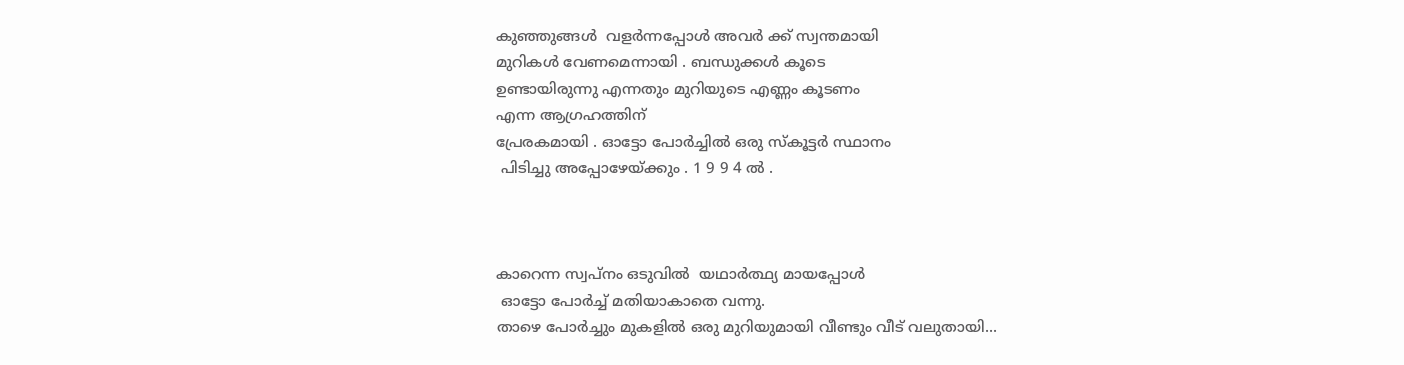കുഞ്ഞുങ്ങൾ  വളർന്നപ്പോൾ അവർ ക്ക് സ്വന്തമായി
മുറികൾ വേണമെന്നായി . ബന്ധുക്കൾ കൂടെ
ഉണ്ടായിരുന്നു എന്നതും മുറിയുടെ എണ്ണം കൂടണം
എന്ന ആഗ്രഹത്തിന്
പ്രേരകമായി . ഓട്ടോ പോർച്ചിൽ ഒരു സ്കൂട്ടർ സ്ഥാനം
 പിടിച്ചു അപ്പോഴേയ്ക്കും . 1 9 9 4 ൽ .



കാറെന്ന സ്വപ്നം ഒടുവിൽ  യഥാർത്ഥ്യ മായപ്പോൾ
 ഓട്ടോ പോർച്ച് മതിയാകാതെ വന്നു.
താഴെ പോർച്ചും മുകളിൽ ഒരു മുറിയുമായി വീണ്ടും വീട് വലുതായി...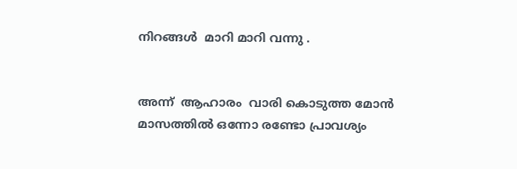നിറങ്ങൾ  മാറി മാറി വന്നു .


അന്ന്  ആഹാരം  വാരി കൊടുത്ത മോൻ മാസത്തിൽ ഒന്നോ രണ്ടോ പ്രാവശ്യം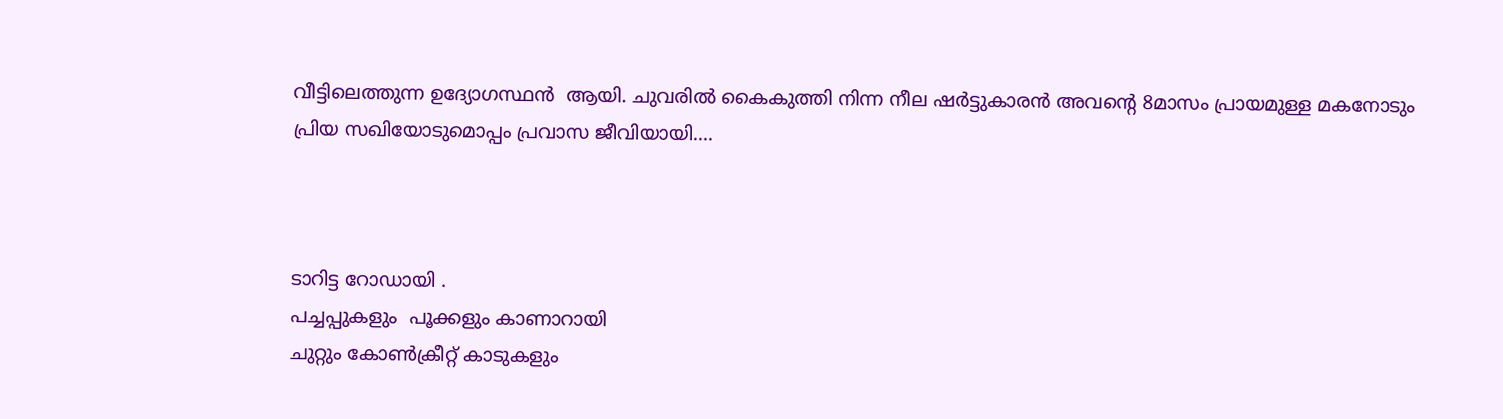വീട്ടിലെത്തുന്ന ഉദ്യോഗസ്ഥൻ  ആയി. ചുവരിൽ കൈകുത്തി നിന്ന നീല ഷർട്ടുകാരൻ അവന്റെ 8മാസം പ്രായമുള്ള മകനോടും പ്രിയ സഖിയോടുമൊപ്പം പ്രവാസ ജീവിയായി....



ടാറിട്ട റോഡായി .
പച്ചപ്പുകളും  പൂക്കളും കാണാറായി
ചുറ്റും കോണ്‍ക്രീറ്റ് കാടുകളും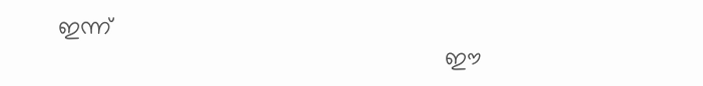ഇന്ന്
                                                           ഈ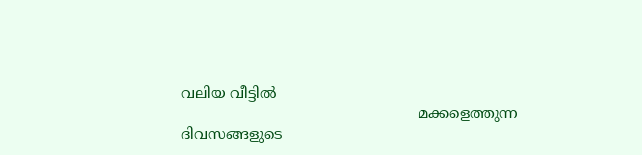വലിയ വീട്ടിൽ
                                                   മക്കളെത്തുന്ന ദിവസങ്ങളുടെ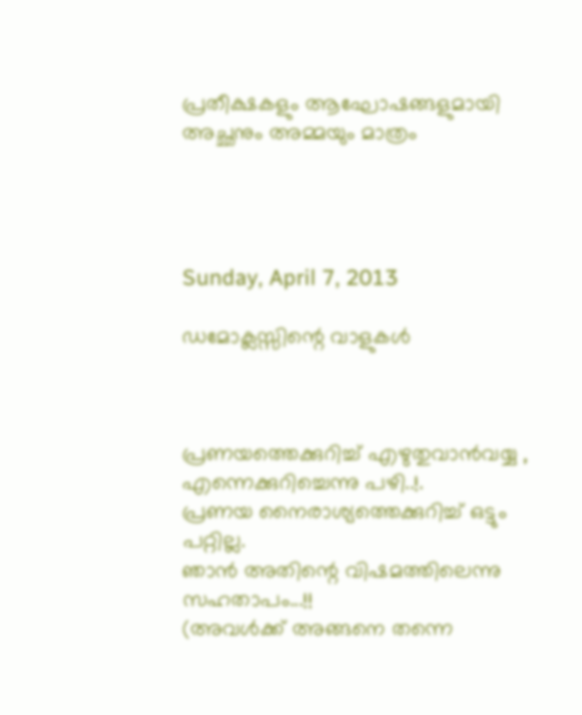പ്രതീക്ഷകളും ആഘോഷങ്ങളുമായി അച്ഛനും അമ്മയും മാത്രം




Sunday, April 7, 2013

ഡമോക്ലസ്സിന്റെ വാളുകൾ



പ്രണയത്തെക്കുറിച്ച് എഴുതുവാൻവയ്യ ,
എന്നെക്കുറിച്ചെന്നു പഴി..!.
പ്രണയ നൈരാശ്യത്തെക്കുറിച്ച് ഒട്ടും പറ്റില്ല.
ഞാൻ അതിന്റെ വിഷമത്തിലെന്നു സഹതാപം...!!
(അവൾക്ക് അങ്ങനെ തന്നെ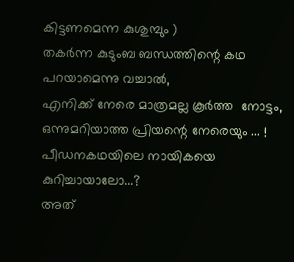കിട്ടണമെന്ന കുശുമ്പും )
തകർന്ന കുടുംബ ബന്ധത്തിന്റെ കഥ പറയാമെന്നു വച്ചാൽ,
എനിക്ക് നേരെ മാത്രമല്ല കൂർത്ത  നോട്ടം,
ഒന്നുമറിയാത്ത പ്രിയന്റെ നേരെയും ... !
പീഡനകഥയിലെ നായികയെ കുറിച്ചായാലോ...?
അത്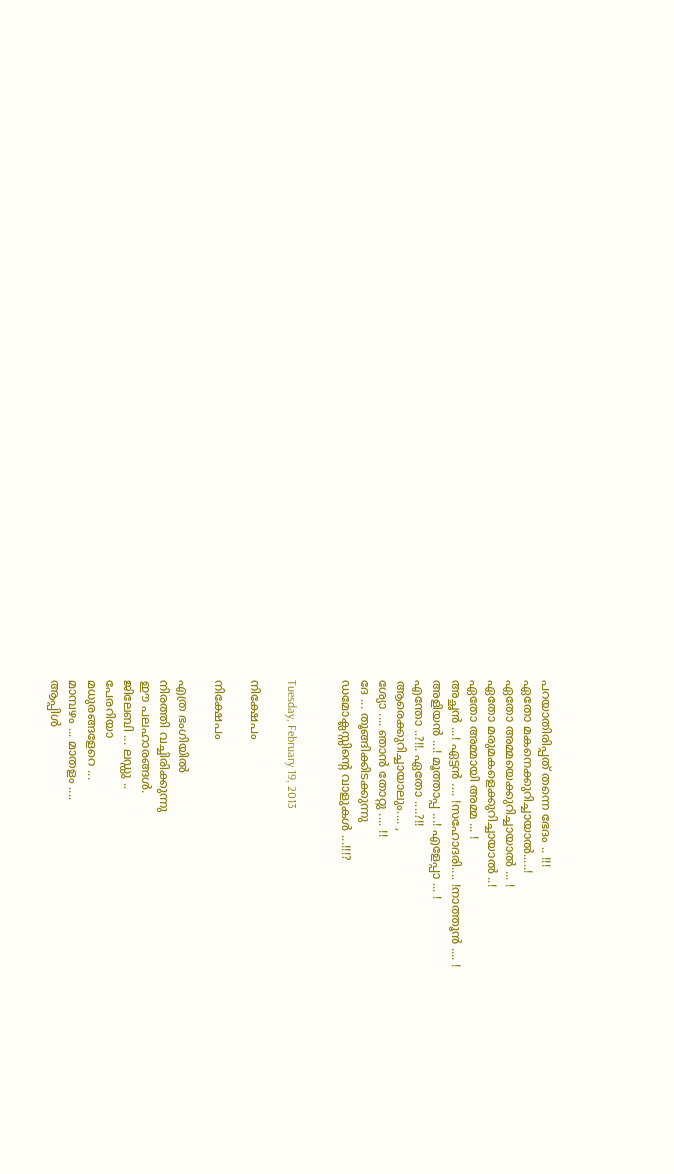പറയാതിരിപ്പത് തന്നെ ഭേദം .. !!!
ഏതോ മകനെക്കുറിച്ചായാൽ.....!
ഏതോ അമ്മയെക്കുറിച്ചായാൽ ... !
ഏതോ മരുമകളെക്കുറിച്ചായാൽ ..!
ഏതോ അമ്മായി അമ്മ ... !
അച്ഛൻ ...! ഏട്ടൻ .... !സഹോദരി.... !നാത്തൂൻ .... !
അളിയൻ ...! മൂത്താപ്പ ...! എളേപ്പാ ... !
എന്തോ ..?!!. ഏതോ ....?!!
ആരെക്കുറിച്ചായാലും.... ,
ശ്യോ .... ഞാൻ തോറ്റു .... !!
ദേ ... തൂങ്ങിക്കിടക്കുന്നു
ഡമോക്ലസ്സിന്റെ വാളുകൾ ...!!!?


Tuesday, February 19, 2013

നിക്ഷേപം

നിക്ഷേപം

എത്ര ഭംഗിയില്‍
നിരത്തി വച്ചിരിക്കുന്നു
ഈ പലഹാരങ്ങള്‍.
ജിലേബി ... ലഡ്ഡു ..
പേരറിയാ
മധുരങ്ങളേറെ ...
മാമ്പഴം ... മാതളം ....
ആപ്പിള്‍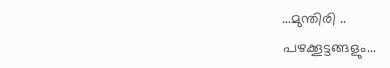...മുന്തിരി ..
പഴക്കൂട്ടങ്ങളും...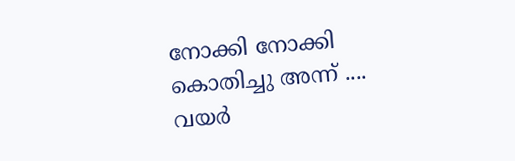നോക്കി നോക്കി
കൊതിച്ചു അന്ന് ....
വയര്‍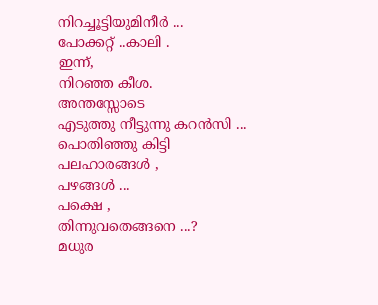നിറച്ചൂട്ടിയുമിനീര്‍ ...
പോക്കറ്റ് ..കാലി .
ഇന്ന്,
നിറഞ്ഞ കീശ.
അന്തസ്സോടെ
എടുത്തു നീട്ടുന്നു കറന്‍സി ...
പൊതിഞ്ഞു കിട്ടി
പലഹാരങ്ങള്‍ ,
പഴങ്ങള്‍ ...
പക്ഷെ ,
തിന്നുവതെങ്ങനെ ...?
മധുര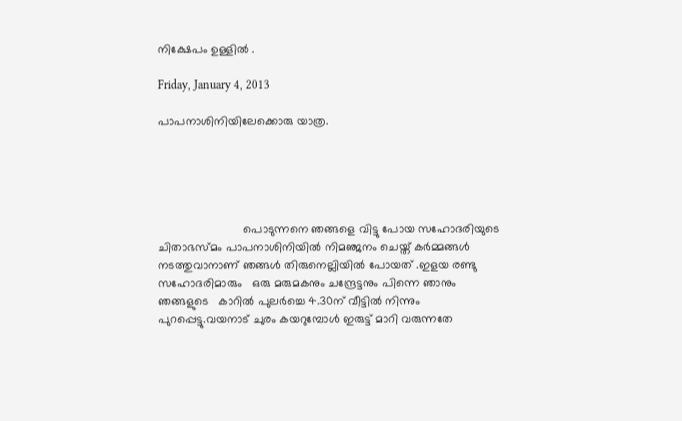നിക്ഷേപം ഉള്ളില്‍ .

Friday, January 4, 2013

പാപനാശിനിയിലേക്കൊരു യാത്ര.





                          പൊടുന്നനെ ഞങ്ങളെ വിട്ടു പോയ സഹോദരിയുടെ ചിതാഭസ്മം പാപനാശിനിയില്‍ നിമഞ്ജനം ചെയ്ത് കര്‍മ്മങ്ങള്‍ നടത്തുവാനാണ് ഞങ്ങള്‍ തിരുനെല്ലിയില്‍ പോയത് .ഇളയ രണ്ടു സഹോദരിമാരും   ഒരു മരുമകനും ചന്ദ്രേട്ടനും പിന്നെ ഞാനും ഞങ്ങളുടെ   കാറില്‍ പുലര്‍ച്ചെ 4.30ന് വീട്ടില്‍ നിന്നും പുറപ്പെട്ടു.വയനാട് ചുരം കയറുമ്പോള്‍ ഇരുട്ട് മാറി വരുന്നതേ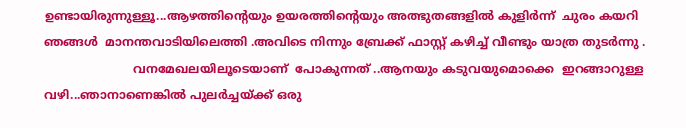ഉണ്ടായിരുന്നുള്ളൂ...ആഴത്തിന്റെയും ഉയരത്തിന്റെയും അത്ഭുതങ്ങളില്‍ കുളിര്‍ന്ന്  ചുരം കയറി ഞങ്ങള്‍  മാനന്തവാടിയിലെത്തി .അവിടെ നിന്നും ബ്രേക്ക് ഫാസ്റ്റ് കഴിച്ച് വീണ്ടും യാത്ര തുടര്‍ന്നു .
                        വനമേഖലയിലൂടെയാണ്  പോകുന്നത് ..ആനയും കടുവയുമൊക്കെ  ഇറങ്ങാറുള്ള വഴി...ഞാനാണെങ്കില്‍ പുലര്‍ച്ചയ്ക്ക് ഒരു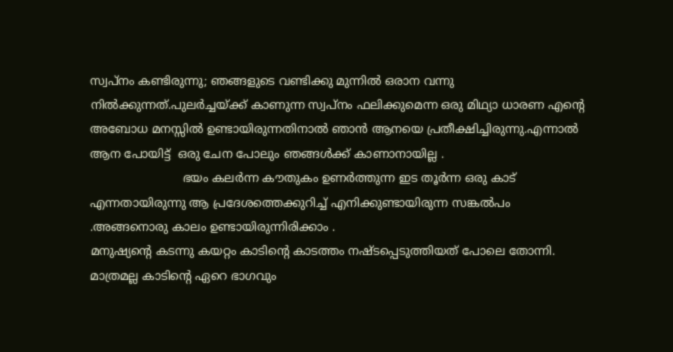സ്വപ്നം കണ്ടിരുന്നു; ഞങ്ങളുടെ വണ്ടിക്കു മുന്നില്‍ ഒരാന വന്നു നില്‍ക്കുന്നത്.പുലര്‍ച്ചയ്ക്ക് കാണുന്ന സ്വപ്നം ഫലിക്കുമെന്ന ഒരു മിഥ്യാ ധാരണ എന്റെ അബോധ മനസ്സില്‍ ഉണ്ടായിരുന്നതിനാല്‍ ഞാന്‍ ആനയെ പ്രതീക്ഷിച്ചിരുന്നു.എന്നാല്‍ ആന പോയിട്ട്  ഒരു ചേന പോലും ഞങ്ങള്‍ക്ക് കാണാനായില്ല .
                         ഭയം കലര്‍ന്ന കൗതുകം ഉണര്‍ത്തുന്ന ഇട തൂര്‍ന്ന ഒരു കാട് എന്നതായിരുന്നു ആ പ്രദേശത്തെക്കുറിച്ച് എനിക്കുണ്ടായിരുന്ന സങ്കല്‍പം .അങ്ങനൊരു കാലം ഉണ്ടായിരുന്നിരിക്കാം .
മനുഷ്യന്റെ കടന്നു കയറ്റം കാടിന്റെ കാടത്തം നഷ്ടപ്പെടുത്തിയത് പോലെ തോന്നി. മാത്രമല്ല കാടിന്റെ ഏറെ ഭാഗവും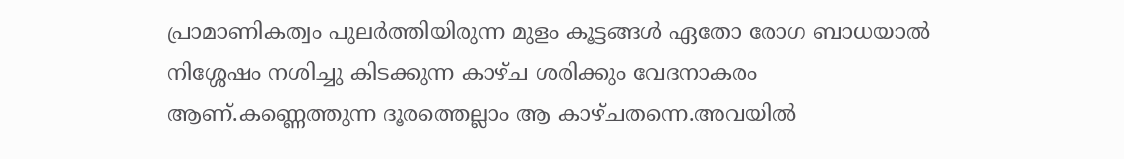പ്രാമാണികത്വം പുലര്‍ത്തിയിരുന്ന മുളം കൂട്ടങ്ങള്‍ ഏതോ രോഗ ബാധയാല്‍ നിശ്ശേഷം നശിച്ചു കിടക്കുന്ന കാഴ്ച ശരിക്കും വേദനാകരം ആണ്.കണ്ണെത്തുന്ന ദൂരത്തെല്ലാം ആ കാഴ്ചതന്നെ.അവയില്‍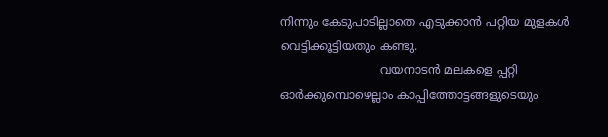നിന്നും കേടുപാടില്ലാതെ എടുക്കാന്‍ പറ്റിയ മുളകള്‍ വെട്ടിക്കൂട്ടിയതും കണ്ടു.
                           വയനാടന്‍ മലകളെ പ്പറ്റി ഓര്‍ക്കുമ്പൊഴെല്ലാം കാപ്പിത്തോട്ടങ്ങളുടെയും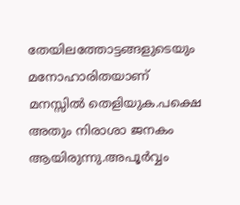തേയിലത്തോട്ടങ്ങളുടെയും  മനോഹാരിതയാണ് മനസ്സില്‍ തെളിയുക.പക്ഷെ അതും നിരാശാ ജനകം ആയിരുന്നു.അപൂര്‍വ്വം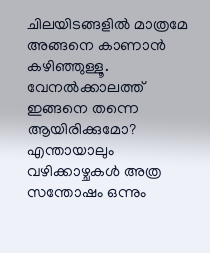ചിലയിടങ്ങളില്‍ മാത്രമേ  അങ്ങനെ കാണാന്‍ കഴിഞ്ഞുള്ളൂ.
വേനല്‍ക്കാലത്ത് ഇങ്ങനെ തന്നെ ആയിരിക്കുമോ? എന്തായാലും വഴിക്കാഴ്ചകള്‍ അത്ര സന്തോഷം ഒന്നും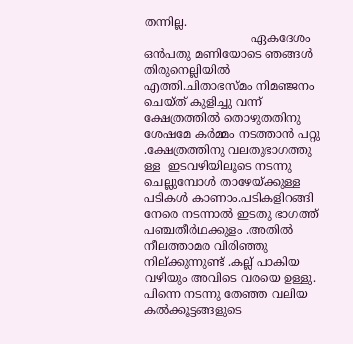തന്നില്ല.
                             ഏകദേശം ഒന്‍പതു മണിയോടെ ഞങ്ങള്‍ തിരുനെല്ലിയില്‍ എത്തി.ചിതാഭസ്മം നിമഞ്ജനം ചെയ്ത് കുളിച്ചു വന്ന് ക്ഷേത്രത്തില്‍ തൊഴുതതിനു ശേഷമേ കര്‍മ്മം നടത്താന്‍ പറ്റു .ക്ഷേത്രത്തിനു വലതുഭാഗത്തു ള്ള  ഇടവഴിയിലൂടെ നടന്നു ചെല്ലുമ്പോള്‍ താഴേയ്ക്കുള്ള പടികള്‍ കാണാം.പടികളിറങ്ങി നേരെ നടന്നാല്‍ ഇടതു ഭാഗത്ത് പഞ്ചതീര്‍ഥക്കുളം .അതില്‍  നീലത്താമര വിരിഞ്ഞു നില്ക്കുന്നുണ്ട് .കല്ല്‌ പാകിയ വഴിയും അവിടെ വരയെ ഉള്ളു. പിന്നെ നടന്നു തേഞ്ഞ വലിയ കല്‍ക്കൂട്ടങ്ങളുടെ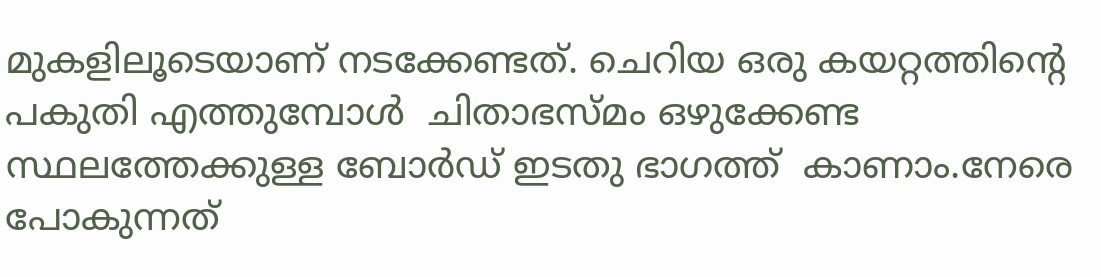മുകളിലൂടെയാണ്‌ നടക്കേണ്ടത്. ചെറിയ ഒരു കയറ്റത്തിന്റെ പകുതി എത്തുമ്പോള്‍  ചിതാഭസ്മം ഒഴുക്കേണ്ട സ്ഥലത്തേക്കുള്ള ബോര്‍ഡ് ഇടതു ഭാഗത്ത്  കാണാം.നേരെ പോകുന്നത്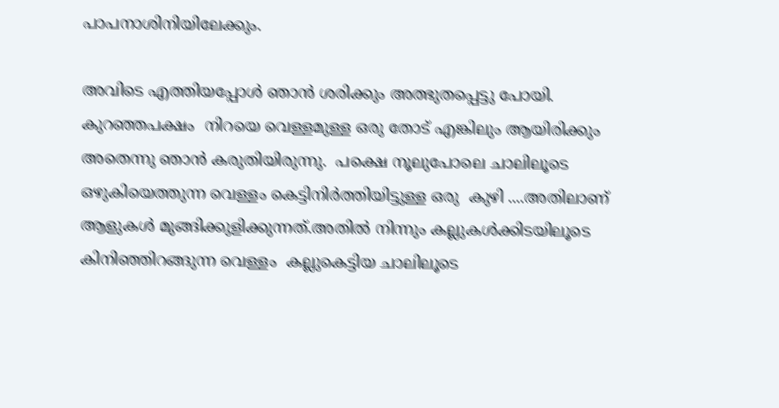പാപനാശിനിയിലേക്കും.

അവിടെ എത്തിയപ്പോള്‍ ഞാന്‍ ശരിക്കും അത്ഭുതപ്പെട്ടു പോയി. കുറഞ്ഞപക്ഷം  നിറയെ വെള്ളമുള്ള ഒരു തോട് എങ്കിലും ആയിരിക്കും അതെന്നു ഞാന്‍ കരുതിയിരുന്നു.  പക്ഷെ നൂലുപോലെ ചാലിലൂടെ ഒഴുകിയെത്തുന്ന വെള്ളം കെട്ടിനിര്‍ത്തിയിട്ടുള്ള ഒരു  കുഴി ....അതിലാണ് ആളുകള്‍ മുങ്ങിക്കുളിക്കുന്നത്.അതില്‍ നിന്നും കല്ലുകള്‍ക്കിടയിലൂടെ കിനിഞ്ഞിറങ്ങുന്ന വെള്ളം  കല്ലുകെട്ടിയ ചാലിലൂടെ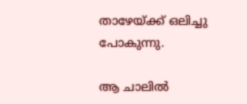താഴേയ്ക്ക് ഒലിച്ചു പോകുന്നു.

ആ ചാലില്‍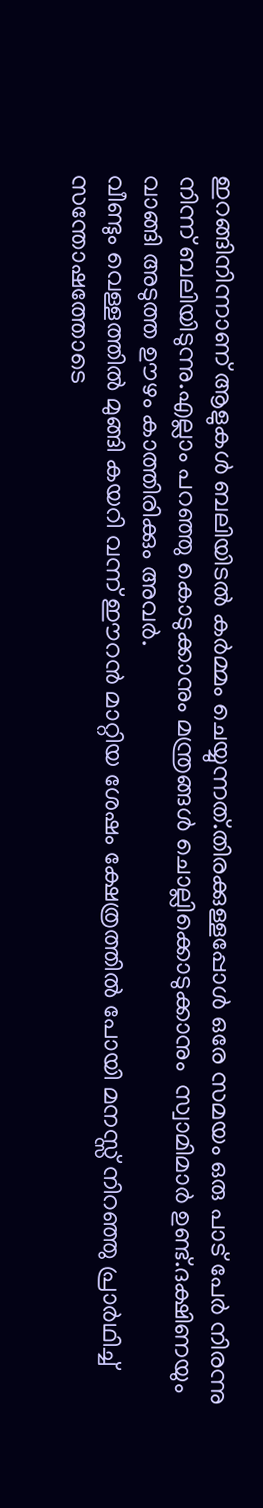ഇറങ്ങിനിന്നാണ് ആളുകള്‍ ബലിയിടല്‍ കര്‍മ്മം ചെയ്യുന്നത്.തിരക്കുള്ളപ്പോള്‍ ഒരേ സമയം ഒരു പാട് പേര്‍ നിരന്നു നിന്ന് ബലിയിടുന്നു.എല്ലാം പറഞ്ഞു കൊടുക്കാനും മന്ത്രങ്ങള്‍ ചൊല്ലിക്കൊടുക്കാനും  സ്വാമിമാര്‍ ഉണ്ട്.ദക്ഷിണയും വാങ്ങി അടുത്ത ഊഴം കാത്തിരിക്കും അവര്‍.
വീണ്ടും വെള്ളത്തില്‍ മുങ്ങി കയറി വന്ന് ഈറന്‍ മാറ്റിയ ശേഷം ക്ഷേത്രത്തില്‍ പോയി മനസ്സ് നിറഞ്ഞു പ്രാര്‍ഥിച്ച് സന്തോഷത്തോടെ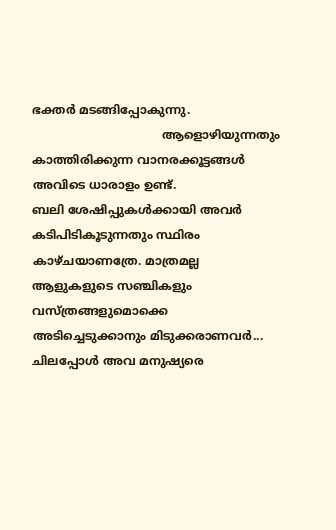ഭക്തര്‍ മടങ്ങിപ്പോകുന്നു.
                                   ആളൊഴിയുന്നതും കാത്തിരിക്കുന്ന വാനരക്കൂട്ടങ്ങള്‍ അവിടെ ധാരാളം ഉണ്ട്.
ബലി ശേഷിപ്പുകള്‍ക്കായി അവര്‍ കടിപിടികൂടുന്നതും സ്ഥിരം കാഴ്ചയാണത്രേ. മാത്രമല്ല ആളുകളുടെ സഞ്ചികളും വസ്ത്രങ്ങളുമൊക്കെ അടിച്ചെടുക്കാനും മിടുക്കരാണവര്‍... ചിലപ്പോള്‍ അവ മനുഷ്യരെ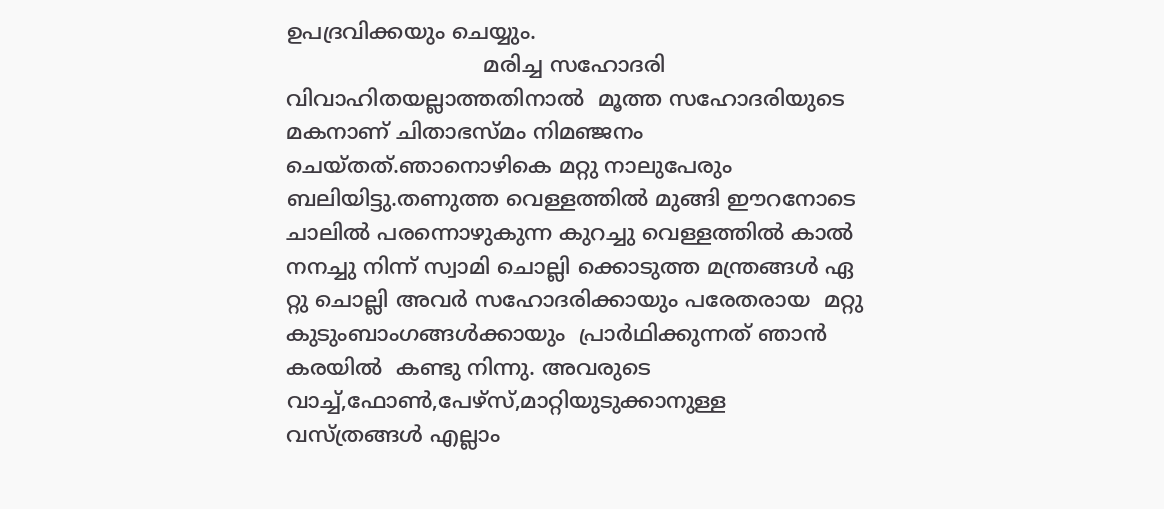ഉപദ്രവിക്കയും ചെയ്യും.
                             മരിച്ച സഹോദരി വിവാഹിതയല്ലാത്തതിനാല്‍  മൂത്ത സഹോദരിയുടെ മകനാണ് ചിതാഭസ്മം നിമഞ്ജനം ചെയ്തത്.ഞാനൊഴികെ മറ്റു നാലുപേരും ബലിയിട്ടു.തണുത്ത വെള്ളത്തില്‍ മുങ്ങി ഈറനോടെ ചാലില്‍ പരന്നൊഴുകുന്ന കുറച്ചു വെള്ളത്തില്‍ കാല്‍ നനച്ചു നിന്ന് സ്വാമി ചൊല്ലി ക്കൊടുത്ത മന്ത്രങ്ങള്‍ ഏ റ്റു ചൊല്ലി അവര്‍ സഹോദരിക്കായും പരേതരായ  മറ്റു കുടുംബാംഗങ്ങള്‍ക്കായും  പ്രാര്‍ഥിക്കുന്നത് ഞാന്‍  കരയില്‍  കണ്ടു നിന്നു. അവരുടെ വാച്ച്,ഫോണ്‍,പേഴ്സ്,മാറ്റിയുടുക്കാനുള്ള വസ്ത്രങ്ങള്‍ എല്ലാം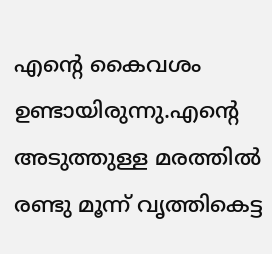എന്റെ കൈവശം ഉണ്ടായിരുന്നു.എന്റെ അടുത്തുള്ള മരത്തില്‍ രണ്ടു മൂന്ന് വൃത്തികെട്ട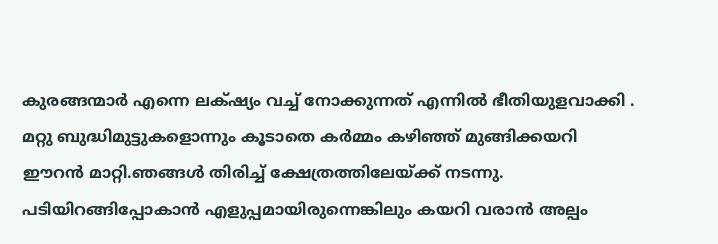കുരങ്ങന്മാര്‍ എന്നെ ലക്‌ഷ്യം വച്ച് നോക്കുന്നത് എന്നില്‍ ഭീതിയുളവാക്കി .
മറ്റു ബുദ്ധിമുട്ടുകളൊന്നും കൂടാതെ കര്‍മ്മം കഴിഞ്ഞ് മുങ്ങിക്കയറി ഈറന്‍ മാറ്റി.ഞങ്ങള്‍ തിരിച്ച് ക്ഷേത്രത്തിലേയ്ക്ക് നടന്നു.
പടിയിറങ്ങിപ്പോകാന്‍ എളുപ്പമായിരുന്നെങ്കിലും കയറി വരാന്‍ അല്പം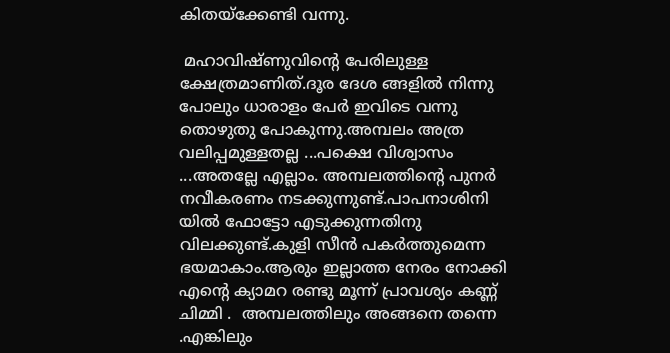കിതയ്ക്കേണ്ടി വന്നു.

 മഹാവിഷ്ണുവിന്റെ പേരിലുള്ള ക്ഷേത്രമാണിത്.ദൂര ദേശ ങ്ങളില്‍ നിന്നു  പോലും ധാരാളം പേര്‍ ഇവിടെ വന്നു തൊഴുതു പോകുന്നു.അമ്പലം അത്ര വലിപ്പമുള്ളതല്ല ...പക്ഷെ വിശ്വാസം ...അതല്ലേ എല്ലാം. അമ്പലത്തിന്റെ പുനര്‍ നവീകരണം നടക്കുന്നുണ്ട്.പാപനാശിനി യില്‍ ഫോട്ടോ എടുക്കുന്നതിനു വിലക്കുണ്ട്.കുളി സീന്‍ പകര്‍ത്തുമെന്ന ഭയമാകാം.ആരും ഇല്ലാത്ത നേരം നോക്കി എന്റെ ക്യാമറ രണ്ടു മൂന്ന് പ്രാവശ്യം കണ്ണ് ചിമ്മി .  അമ്പലത്തിലും അങ്ങനെ തന്നെ .എങ്കിലും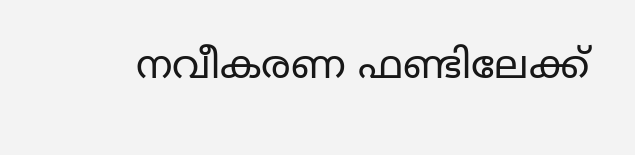നവീകരണ ഫണ്ടിലേക്ക്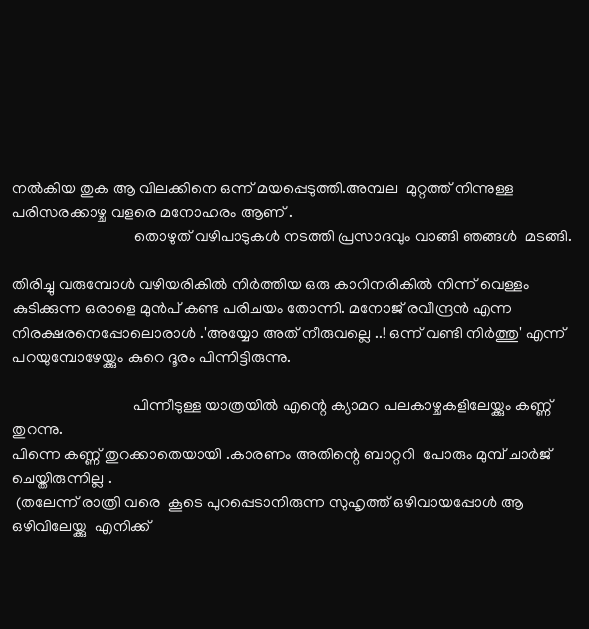നല്‍കിയ തുക ആ വിലക്കിനെ ഒന്ന് മയപ്പെടുത്തി.അമ്പല  മുറ്റത്ത് നിന്നുള്ള  പരിസരക്കാഴ്ച വളരെ മനോഹരം ആണ് .
                               തൊഴുത് വഴിപാടുകള്‍ നടത്തി പ്രസാദവും വാങ്ങി ഞങ്ങള്‍  മടങ്ങി.

തിരിച്ചു വരുമ്പോള്‍ വഴിയരികില്‍ നിര്‍ത്തിയ ഒരു കാറിനരികില്‍ നിന്ന് വെള്ളം കുടിക്കുന്ന ഒരാളെ മുന്‍പ് കണ്ട പരിചയം തോന്നി. മനോജ്‌ രവീന്ദ്രന്‍ എന്ന നിരക്ഷരനെപ്പോലൊരാള്‍ .'അയ്യോ അത് നീരുവല്ലെ ..! ഒന്ന് വണ്ടി നിര്‍ത്തു' എന്ന് പറയുമ്പോഴേയ്ക്കും കുറെ ദൂരം പിന്നിട്ടിരുന്നു.

                               പിന്നീടുള്ള യാത്രയില്‍ എന്റെ ക്യാമറ പലകാഴ്ചകളിലേയ്ക്കും കണ്ണ് തുറന്നു.
പിന്നെ കണ്ണ് തുറക്കാതെയായി .കാരണം അതിന്റെ ബാറ്ററി  പോരും മുമ്പ് ചാര്‍ജ് ചെയ്തിരുന്നില്ല .
 (തലേന്ന് രാത്രി വരെ  കൂടെ പുറപ്പെടാനിരുന്ന സുഹൃത്ത് ഒഴിവായപ്പോള്‍ ആ  ഒഴിവിലേയ്ക്കു  എനിക്ക്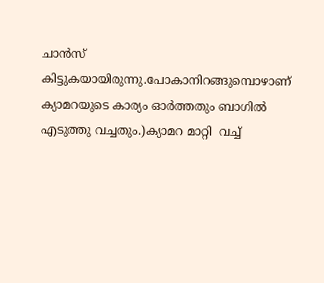ചാന്‍സ് കിട്ടുകയായിരുന്നു.പോകാനിറങ്ങുമ്പൊഴാണ്    ക്യാമറയുടെ കാര്യം ഓര്‍ത്തതും ബാഗില്‍  എടുത്തു വച്ചതും.)ക്യാമറ മാറ്റി  വച്ച്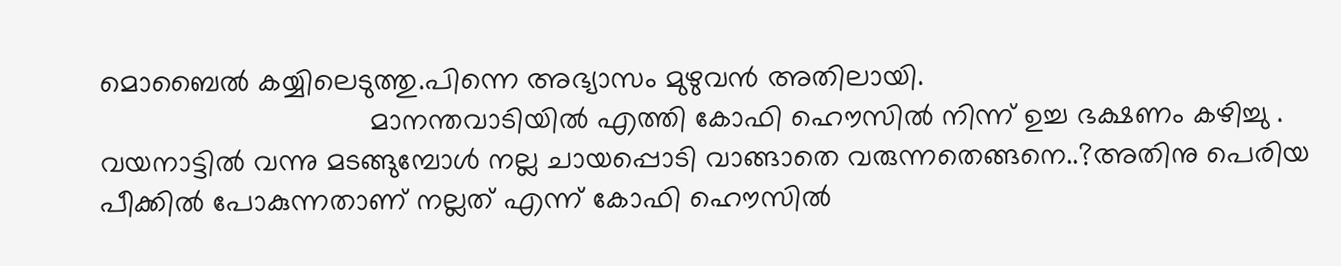മൊബൈല്‍ കയ്യിലെടുത്തു.പിന്നെ അഭ്യാസം മുഴുവന്‍ അതിലായി.
                                 മാനന്തവാടിയില്‍ എത്തി കോഫി ഹൌസില്‍ നിന്ന് ഉച്ച ഭക്ഷണം കഴിച്ചു .
വയനാട്ടില്‍ വന്നു മടങ്ങുമ്പോള്‍ നല്ല ചായപ്പൊടി വാങ്ങാതെ വരുന്നതെങ്ങനെ..?അതിനു പെരിയ പീക്കില്‍ പോകുന്നതാണ് നല്ലത് എന്ന് കോഫി ഹൌസില്‍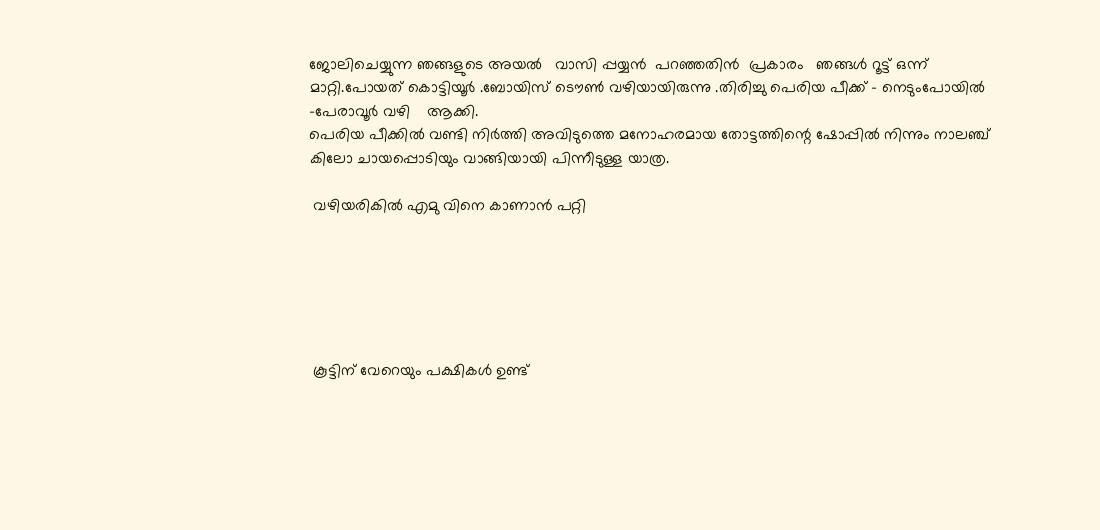ജോലിചെയ്യുന്ന ഞങ്ങളുടെ അയല്‍   വാസി പ്പയ്യന്‍  പറഞ്ഞതിന്‍  പ്രകാരം   ഞങ്ങള്‍ റൂട്ട് ഒന്ന് മാറ്റി.പോയത് കൊട്ടിയൂര്‍ .ബോയിസ് ടൌണ്‍ വഴിയായിരുന്നു .തിരിച്ചു പെരിയ പീക്ക് - നെടുംപോയില്‍ -പേരാവൂര്‍ വഴി    ആക്കി.
പെരിയ പീക്കില്‍ വണ്ടി നിര്‍ത്തി അവിടുത്തെ മനോഹരമായ തോട്ടത്തിന്റെ ഷോപ്പില്‍ നിന്നും നാലഞ്ച് കിലോ ചായപ്പൊടിയും വാങ്ങിയായി പിന്നീടുള്ള യാത്ര.

 വഴിയരികില്‍ എമു വിനെ കാണാന്‍ പറ്റി






 കൂട്ടിന്‌ വേറെയും പക്ഷികള്‍ ഉണ്ട്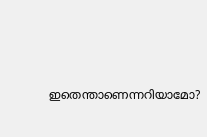ഇതെന്താണെന്നറിയാമോ?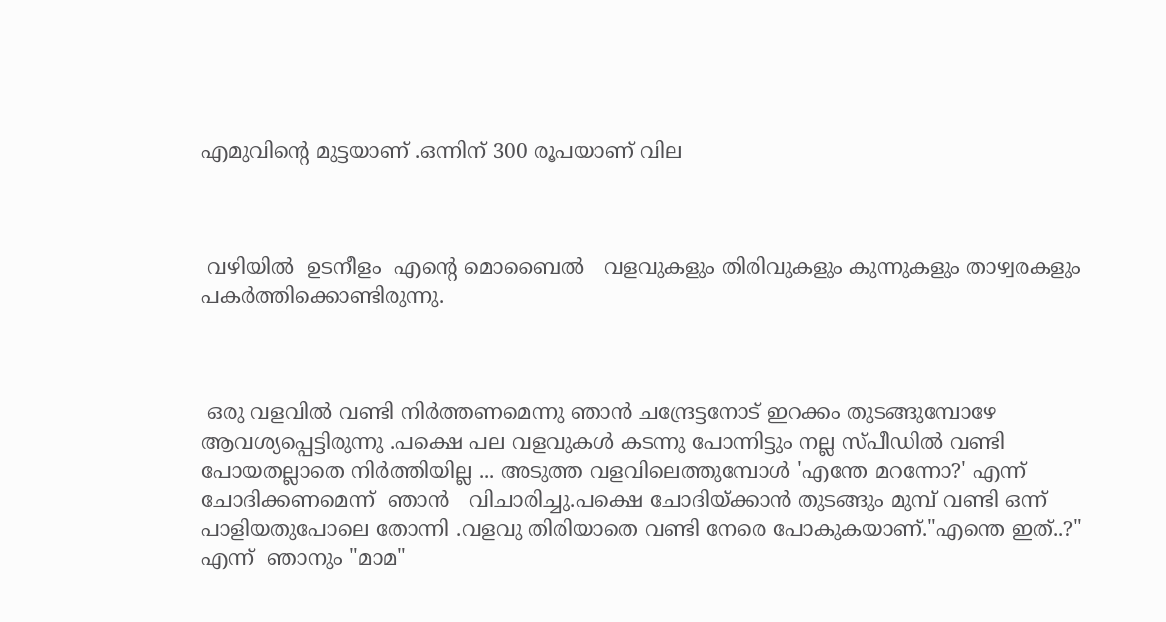എമുവിന്റെ മുട്ടയാണ്‌ .ഒന്നിന് 300 രൂപയാണ് വില



 വഴിയില്‍  ഉടനീളം  എന്റെ മൊബൈല്‍   വളവുകളും തിരിവുകളും കുന്നുകളും താഴ്വരകളും പകര്‍ത്തിക്കൊണ്ടിരുന്നു.



 ഒരു വളവില്‍ വണ്ടി നിര്‍ത്തണമെന്നു ഞാന്‍ ചന്ദ്രേട്ടനോട് ഇറക്കം തുടങ്ങുമ്പോഴേ ആവശ്യപ്പെട്ടിരുന്നു .പക്ഷെ പല വളവുകള്‍ കടന്നു പോന്നിട്ടും നല്ല സ്പീഡില്‍ വണ്ടി പോയതല്ലാതെ നിര്‍ത്തിയില്ല ... അടുത്ത വളവിലെത്തുമ്പോള്‍ 'എന്തേ മറന്നോ?' എന്ന് ചോദിക്കണമെന്ന്  ഞാന്‍   വിചാരിച്ചു.പക്ഷെ ചോദിയ്ക്കാന്‍ തുടങ്ങും മുമ്പ് വണ്ടി ഒന്ന് പാളിയതുപോലെ തോന്നി .വളവു തിരിയാതെ വണ്ടി നേരെ പോകുകയാണ്."എന്തെ ഇത്..?" എന്ന്  ഞാനും "മാമ"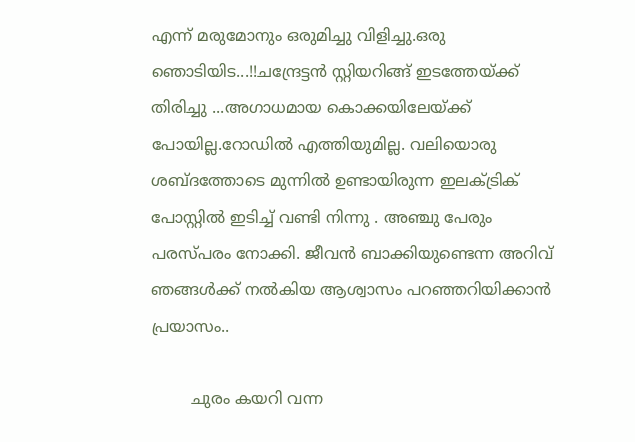എന്ന് മരുമോനും ഒരുമിച്ചു വിളിച്ചു.ഒരു ഞൊടിയിട...!!ചന്ദ്രേട്ടന്‍ സ്റ്റിയറിങ്ങ് ഇടത്തേയ്ക്ക് തിരിച്ചു ...അഗാധമായ കൊക്കയിലേയ്ക്ക് പോയില്ല.റോഡില്‍ എത്തിയുമില്ല. വലിയൊരു ശബ്ദത്തോടെ മുന്നില്‍ ഉണ്ടായിരുന്ന ഇലക്ട്രിക് പോസ്റ്റില്‍ ഇടിച്ച് വണ്ടി നിന്നു . അഞ്ചു പേരും പരസ്പരം നോക്കി. ജീവന്‍ ബാക്കിയുണ്ടെന്ന അറിവ് ഞങ്ങള്‍ക്ക് നല്‍കിയ ആശ്വാസം പറഞ്ഞറിയിക്കാന്‍ പ്രയാസം..

        ചുരം കയറി വന്ന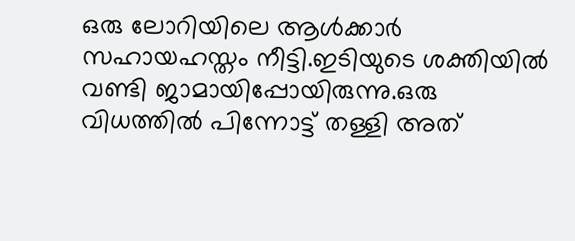ഒരു ലോറിയിലെ ആള്‍ക്കാര്‍ സഹായഹസ്തം നീട്ടി.ഇടിയുടെ ശക്തിയില്‍
വണ്ടി ജാമായിപ്പോയിരുന്നു.ഒരു വിധത്തില്‍ പിന്നോട്ട് തള്ളി അത്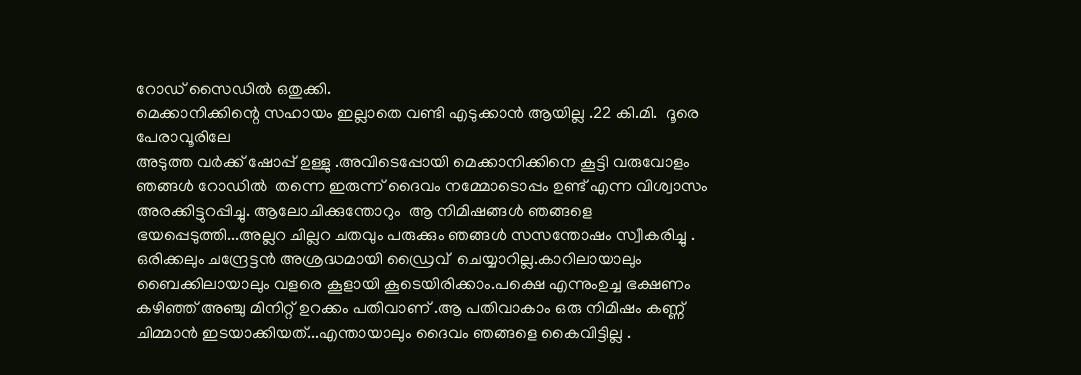റോഡ്‌ സൈഡില്‍ ഒതുക്കി.
മെക്കാനിക്കിന്റെ സഹായം ഇല്ലാതെ വണ്ടി എടുക്കാന്‍ ആയില്ല .22 കി.മി.  ദൂരെ പേരാവൂരിലേ
അടുത്ത വര്‍ക്ക്‌ ഷോപ്പ് ഉള്ളു .അവിടെപ്പോയി മെക്കാനിക്കിനെ കൂട്ടി വരുവോളം ഞങ്ങള്‍ റോഡില്‍  തന്നെ ഇരുന്ന് ദൈവം നമ്മോടൊപ്പം ഉണ്ട് എന്ന വിശ്വാസം അരക്കിട്ടുറപ്പിച്ചു. ആലോചിക്കുന്തോറും  ആ നിമിഷങ്ങള്‍ ഞങ്ങളെ ഭയപ്പെടുത്തി...അല്ലറ ചില്ലറ ചതവും പരുക്കും ഞങ്ങള്‍ സസന്തോഷം സ്വീകരിച്ചു . ഒരിക്കലും ചന്ദ്രേട്ടന്‍ അശ്രദ്ധമായി ഡ്രൈവ്  ചെയ്യാറില്ല.കാറിലായാലും ബൈക്കിലായാലും വളരെ കൂളായി കൂടെയിരിക്കാം.പക്ഷെ എന്നുംഉച്ച ഭക്ഷണം   കഴിഞ്ഞ് അഞ്ചു മിനിറ്റ് ഉറക്കം പതിവാണ് .ആ പതിവാകാം ഒരു നിമിഷം കണ്ണ് ചിമ്മാന്‍ ഇടയാക്കിയത്...എന്തായാലും ദൈവം ഞങ്ങളെ കൈവിട്ടില്ല .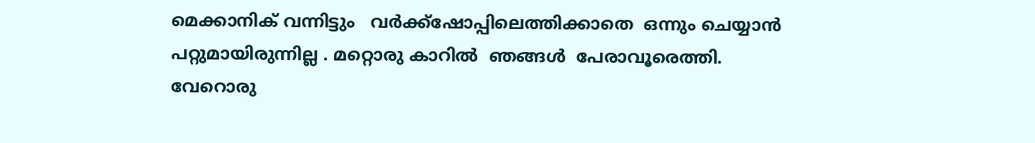മെക്കാനിക് വന്നിട്ടും   വര്‍ക്ക്‌ഷോപ്പിലെത്തിക്കാതെ  ഒന്നും ചെയ്യാന്‍ പറ്റുമായിരുന്നില്ല . മറ്റൊരു കാറില്‍  ഞങ്ങള്‍  പേരാവൂരെത്തി. വേറൊരു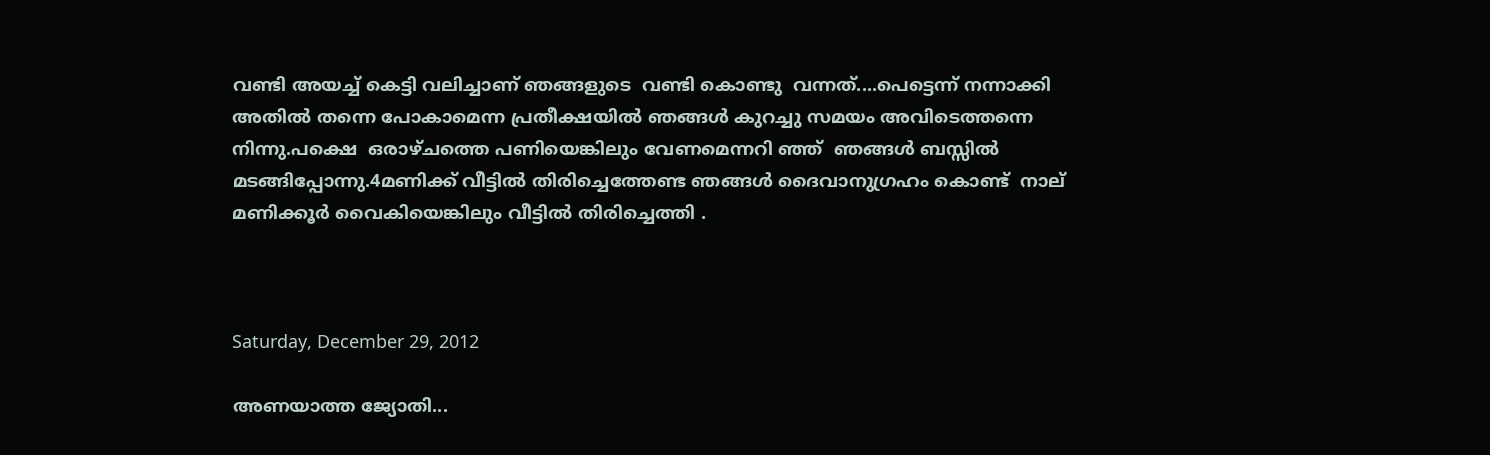വണ്ടി അയച്ച് കെട്ടി വലിച്ചാണ് ഞങ്ങളുടെ  വണ്ടി കൊണ്ടു  വന്നത്....പെട്ടെന്ന് നന്നാക്കി അതില്‍ തന്നെ പോകാമെന്ന പ്രതീക്ഷയില്‍ ഞങ്ങള്‍ കുറച്ചു സമയം അവിടെത്തന്നെ നിന്നു.പക്ഷെ  ഒരാഴ്ചത്തെ പണിയെങ്കിലും വേണമെന്നറി ഞ്ഞ്  ഞങ്ങള്‍ ബസ്സില്‍ മടങ്ങിപ്പോന്നു.4മണിക്ക് വീട്ടില്‍ തിരിച്ചെത്തേണ്ട ഞങ്ങള്‍ ദൈവാനുഗ്രഹം കൊണ്ട്  നാല് മണിക്കൂര്‍ വൈകിയെങ്കിലും വീട്ടില്‍ തിരിച്ചെത്തി .



Saturday, December 29, 2012

അണയാത്ത ജ്യോതി...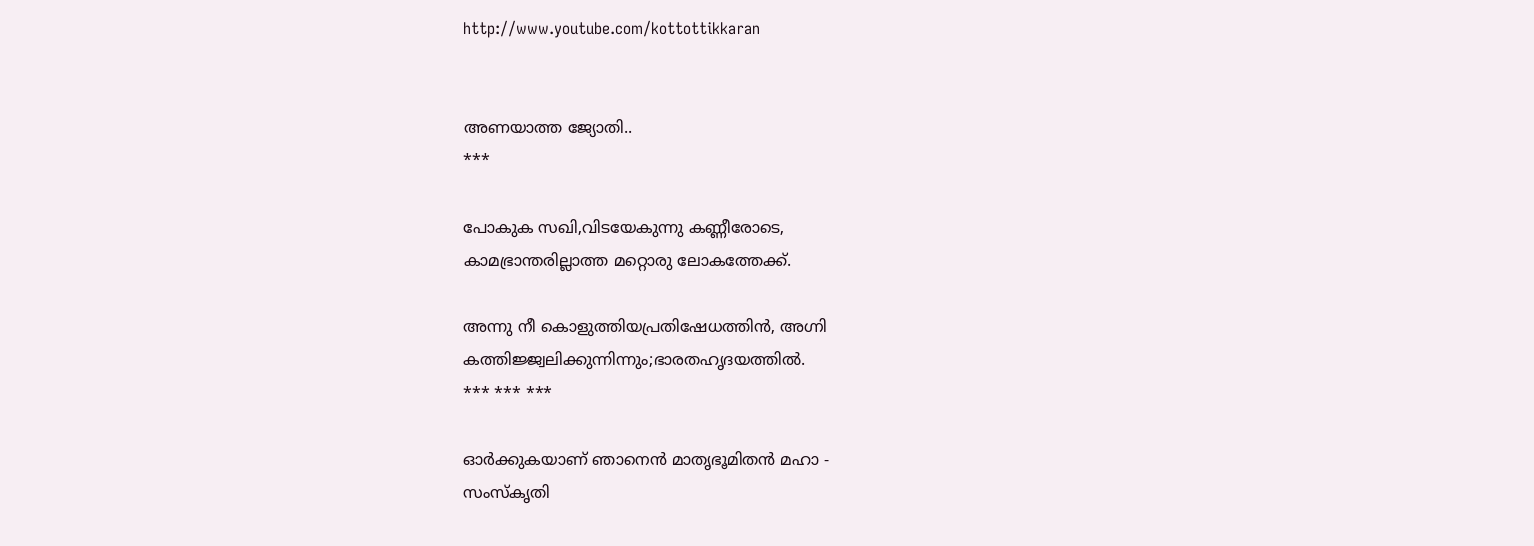http://www.youtube.com/kottottikkaran


അണയാത്ത ജ്യോതി..
***

പോകുക സഖി,വിടയേകുന്നു കണ്ണീരോടെ,
കാമഭ്രാന്തരില്ലാത്ത മറ്റൊരു ലോകത്തേക്ക്.

അന്നു നീ കൊളുത്തിയപ്രതിഷേധത്തിന്‍, അഗ്നി
കത്തിജ്ജ്വലിക്കുന്നിന്നും;ഭാരതഹൃദയത്തില്‍.
*** *** ***

ഓര്‍ക്കുകയാണ് ഞാനെന്‍ മാതൃഭൂമിതന്‍ മഹാ -
സംസ്കൃതി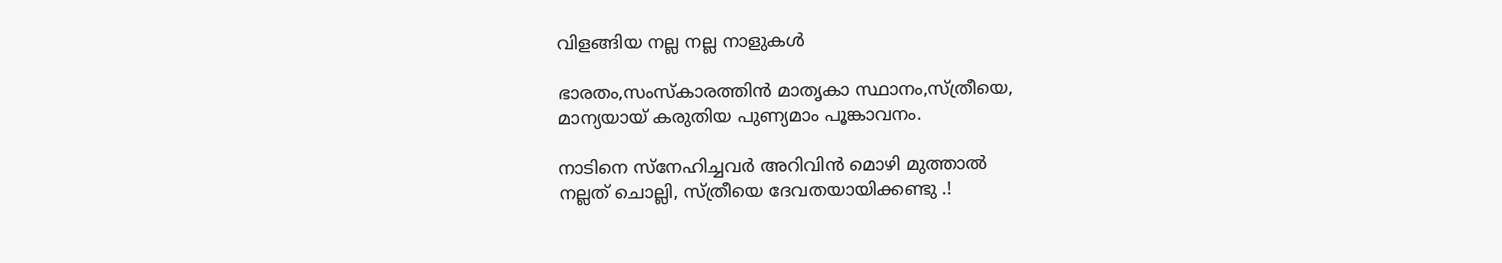വിളങ്ങിയ നല്ല നല്ല നാളുകള്‍

ഭാരതം,സംസ്കാരത്തിന്‍ മാതൃകാ സ്ഥാനം,സ്ത്രീയെ,
മാന്യയായ്‌ കരുതിയ പുണ്യമാം പൂങ്കാവനം.

നാടിനെ സ്നേഹിച്ചവര്‍ അറിവിന്‍ മൊഴി മുത്താല്‍
നല്ലത് ചൊല്ലി, സ്ത്രീയെ ദേവതയായിക്കണ്ടു .!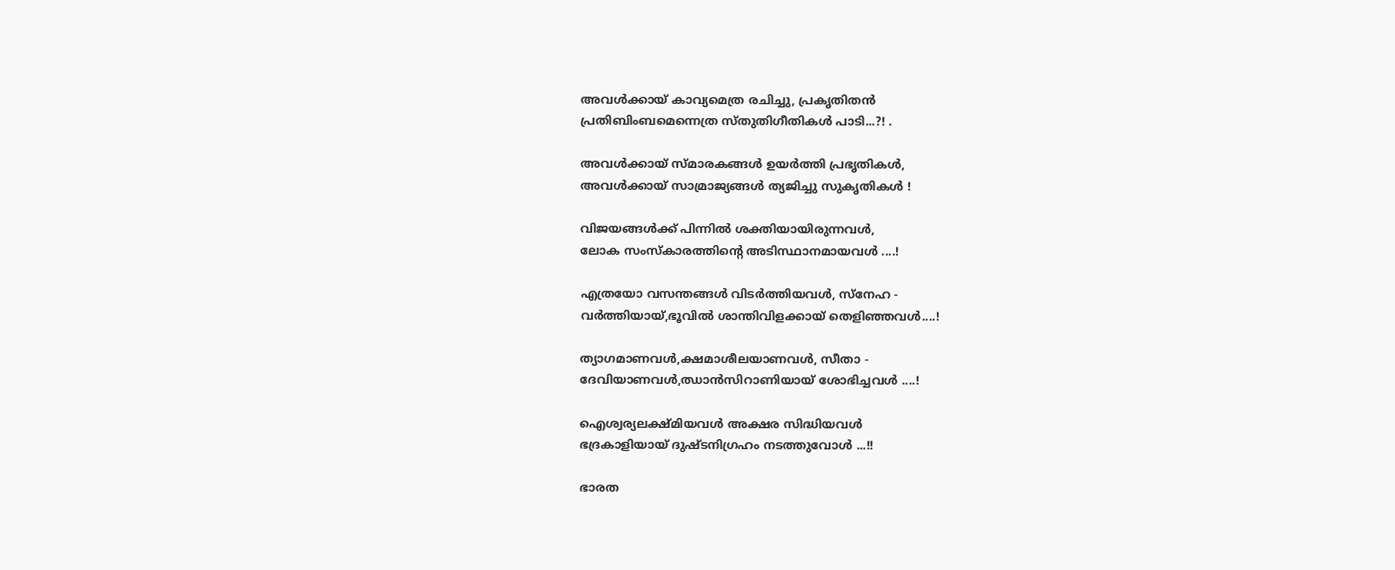അവള്‍ക്കായ് കാവ്യമെത്ര രചിച്ചു, പ്രകൃതിതന്‍
പ്രതിബിംബമെന്നെത്ര സ്തുതിഗീതികള്‍ പാടി...?! .

അവള്‍ക്കായ് സ്മാരകങ്ങള്‍ ഉയര്‍ത്തി പ്രഭൃതികൾ,
അവള്‍ക്കായ്‌ സാമ്രാജ്യങ്ങള്‍ ത്യജിച്ചു സുകൃതികള്‍ !

വിജയങ്ങള്‍ക്ക് പിന്നില്‍ ശക്തിയായിരുന്നവള്‍,
ലോക സംസ്കാരത്തിന്റെ അടിസ്ഥാനമായവള്‍ ....!

എത്രയോ വസന്തങ്ങള്‍ വിടര്‍ത്തിയവള്‍, സ്നേഹ -
വര്‍ത്തിയായ്‌,ഭൂവില്‍ ശാന്തിവിളക്കായ് തെളിഞ്ഞവള്‍....!

ത്യാഗമാണവള്‍,ക്ഷമാശീലയാണവള്‍, സീതാ -
ദേവിയാണവള്‍,ഝാന്‍സിറാണിയായ് ശോഭിച്ചവള്‍ ....!

ഐശ്വര്യലക്ഷ്മിയവള്‍ അക്ഷര സിദ്ധിയവള്‍
ഭദ്രകാളിയായ് ദുഷ്ടനിഗ്രഹം നടത്തുവോള്‍ ...!!

ഭാരത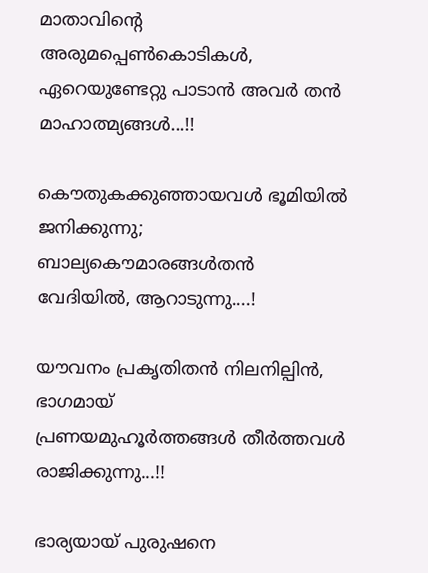മാതാവിന്റെ അരുമപ്പെണ്‍കൊടികള്‍,
ഏറെയുണ്ടേറ്റു പാടാന്‍ അവര്‍ തന്‍ മാഹാത്മ്യങ്ങള്‍...!!

കൌതുകക്കുഞ്ഞായവള്‍ ഭൂമിയില്‍ ജനിക്കുന്നു;
ബാല്യകൌമാരങ്ങള്‍തന്‍ വേദിയില്‍, ആറാടുന്നു....!

യൗവനം പ്രകൃതിതന്‍ നിലനില്പിൻ, ഭാഗമായ്
പ്രണയമുഹൂര്‍ത്തങ്ങള്‍ തീര്‍ത്തവള്‍ രാജിക്കുന്നു...!!

ഭാര്യയായ് പുരുഷനെ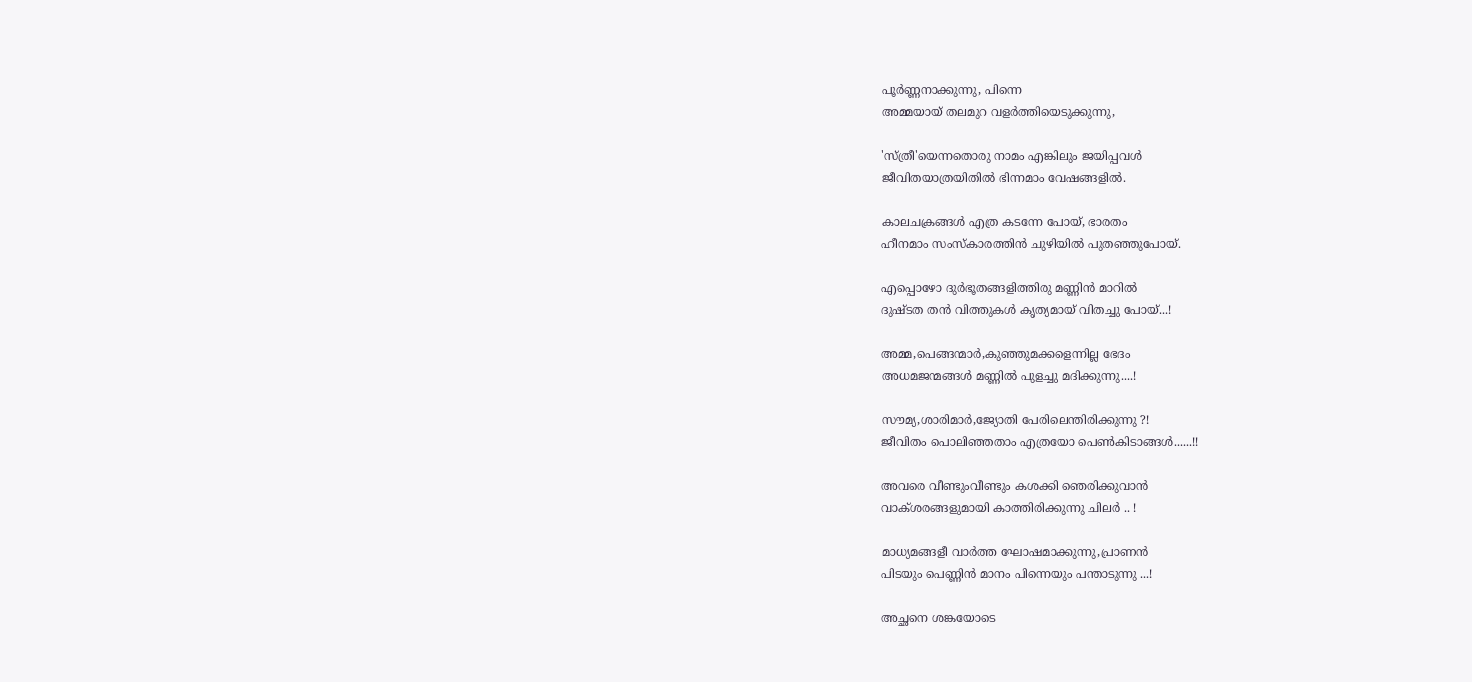പൂര്‍ണ്ണനാക്കുന്നു, പിന്നെ
അമ്മയായ് തലമുറ വളര്‍ത്തിയെടുക്കുന്നു,

'സ്ത്രീ'യെന്നതൊരു നാമം എങ്കിലും ജയിപ്പവള്‍
ജീവിതയാത്രയിതില്‍ ഭിന്നമാം വേഷങ്ങളില്‍.

കാലചക്രങ്ങള്‍ എത്ര കടന്നേ പോയ്, ഭാരതം
ഹീനമാം സംസ്കാരത്തിന്‍ ചുഴിയില്‍ പുതഞ്ഞുപോയ്‌.

എപ്പൊഴോ ദുര്‍ഭൂതങ്ങളിത്തിരു മണ്ണിന്‍ മാറില്‍
ദുഷ്ടത തന്‍ വിത്തുകള്‍ കൃത്യമായ് വിതച്ചു പോയ്...!

അമ്മ,പെങ്ങന്മാര്‍,കുഞ്ഞുമക്കളെന്നില്ല ഭേദം
അധമജന്മങ്ങള്‍ മണ്ണില്‍ പുളച്ചു മദിക്കുന്നു....!

സൗമ്യ,ശാരിമാര്‍,ജ്യോതി പേരിലെന്തിരിക്കുന്നു ?!
ജീവിതം പൊലിഞ്ഞതാം എത്രയോ പെണ്‍കിടാങ്ങള്‍......!!

അവരെ വീണ്ടുംവീണ്ടും കശക്കി ഞെരിക്കുവാന്‍
വാക്ശരങ്ങളുമായി കാത്തിരിക്കുന്നു ചിലര്‍ .. !

മാധ്യമങ്ങളീ വാര്‍ത്ത ഘോഷമാക്കുന്നു,പ്രാണന്‍
പിടയും പെണ്ണിന്‍ മാനം പിന്നെയും പന്താടുന്നു ...!

അച്ഛനെ ശങ്കയോടെ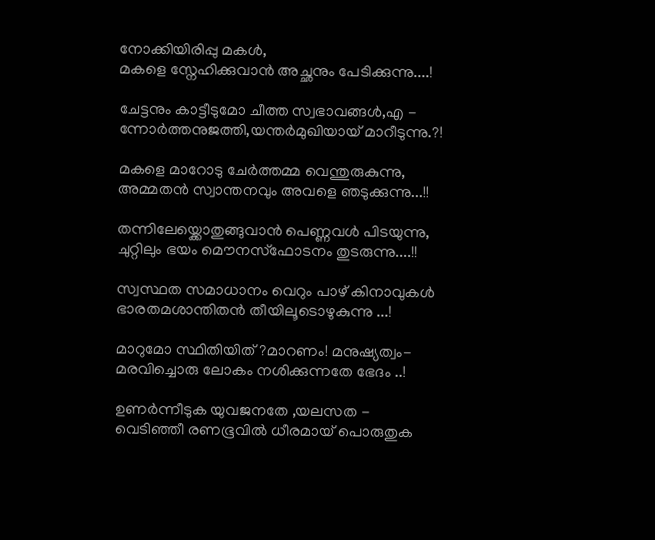നോക്കിയിരിപ്പു മകള്‍,
മകളെ സ്നേഹിക്കുവാന്‍ അച്ഛനും പേടിക്കുന്നു....!

ചേട്ടനും കാട്ടീടുമോ ചീത്ത സ്വഭാവങ്ങള്‍,എ -
ന്നോര്‍ത്തനുജത്തി,യന്തര്‍മുഖിയായ് മാറീടുന്നു.?!

മകളെ മാറോടു ചേര്‍ത്തമ്മ വെന്തുരുകുന്നു,
അമ്മതന്‍ സ്വാന്തനവും അവളെ ഞടുക്കുന്നു...!!

തന്നിലേയ്ക്കൊതുങ്ങുവാന്‍ പെണ്ണവള്‍ പിടയുന്നു,
ചുറ്റിലും ഭയം മൌനസ്ഫോടനം തുടരുന്നു....!!

സ്വസ്ഥത സമാധാനം വെറും പാഴ് കിനാവുകള്‍
ഭാരതമശാന്തിതന്‍ തീയിലൂടൊഴുകുന്നു ...!

മാറുമോ സ്ഥിതിയിത് ?മാറണം! മനുഷ്യത്വം-
മരവിച്ചൊരു ലോകം നശിക്കുന്നതേ ഭേദം ..!

ഉണർന്നീടുക യുവജനതേ ,യലസത -
വെടിഞ്ഞീ രണഭൂവില്‍ ധീരമായ് പൊരുതുക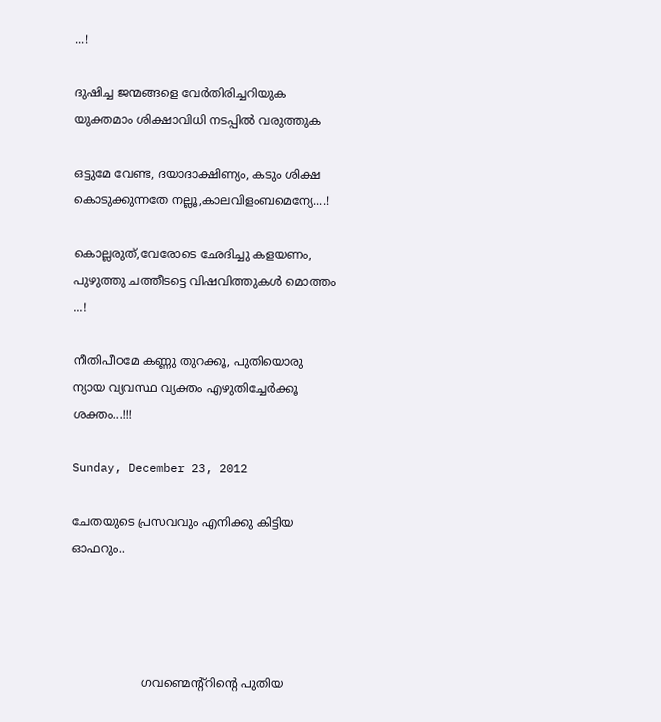...!

ദുഷിച്ച ജന്മങ്ങളെ വേര്‍തിരിച്ചറിയുക
യുക്തമാം ശിക്ഷാവിധി നടപ്പില്‍ വരുത്തുക

ഒട്ടുമേ വേണ്ട, ദയാദാക്ഷിണ്യം, കടും ശിക്ഷ
കൊടുക്കുന്നതേ നല്ലൂ,കാലവിളംബമെന്യേ....!

കൊല്ലരുത്,വേരോടെ ഛേദിച്ചു കളയണം,
പുഴുത്തു ചത്തീടട്ടെ വിഷവിത്തുകള്‍ മൊത്തം ...!

നീതിപീഠമേ കണ്ണു തുറക്കൂ, പുതിയൊരു
ന്യായ വ്യവസ്ഥ വ്യക്തം എഴുതിച്ചേര്‍ക്കൂ ശക്തം...!!!

Sunday, December 23, 2012

ചേതയുടെ പ്രസവവും എനിക്കു കിട്ടിയ ഓഫറും..




                   ഗവണ്മെന്റ്റിന്റെ പുതിയ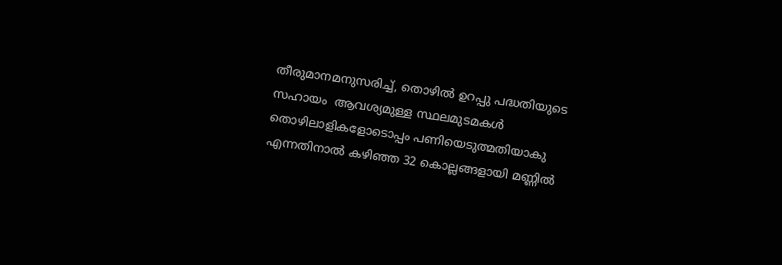തീരുമാനമനുസരിച്ച്, തൊഴിൽ ഉറപ്പു പദ്ധതിയുടെ സഹായം  ആവശ്യമുള്ള സ്ഥലമുടമകൾ തൊഴിലാളികളോടൊപ്പം പണിയെടുത്മതിയാകു എന്നതിനാൽ കഴിഞ്ഞ 32 കൊല്ലങ്ങളായി മണ്ണിൽ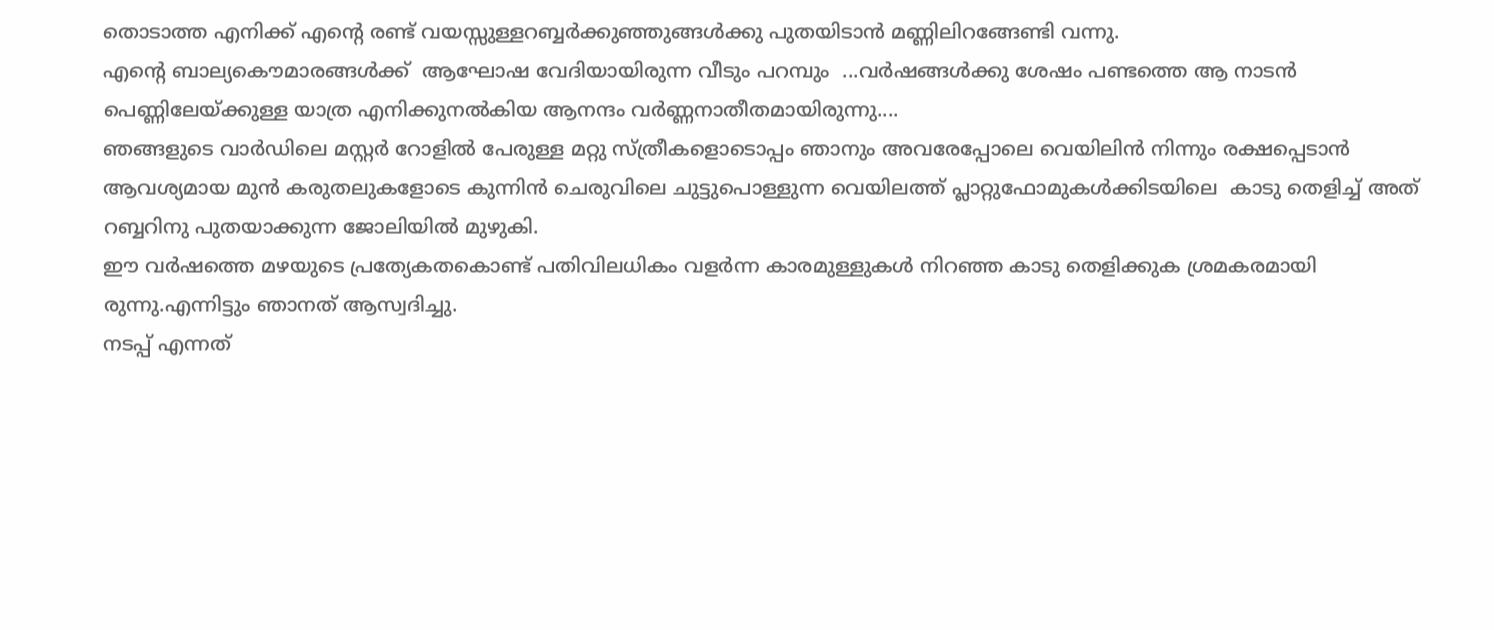തൊടാത്ത എനിക്ക് എന്റെ രണ്ട് വയസ്സുള്ളറബ്ബർക്കുഞ്ഞുങ്ങൾക്കു പുതയിടാൻ മണ്ണിലിറങ്ങേണ്ടി വന്നു.
എന്റെ ബാല്യകൌമാരങ്ങൾക്ക്  ആഘോഷ വേദിയായിരുന്ന വീടും പറമ്പും  ...വർഷങ്ങൾക്കു ശേഷം പണ്ടത്തെ ആ നാടൻ പെണ്ണിലേയ്ക്കുള്ള യാത്ര എനിക്കുനൽകിയ ആനന്ദം വർണ്ണനാതീതമായിരുന്നു....
ഞങ്ങളുടെ വാർഡിലെ മസ്റ്റർ റോളിൽ പേരുള്ള മറ്റു സ്ത്രീകളൊടൊപ്പം ഞാനും അവരേപ്പോലെ വെയിലിൻ നിന്നും രക്ഷപ്പെടാൻ ആവശ്യമായ മുൻ കരുതലുകളോടെ കുന്നിൻ ചെരുവിലെ ചുട്ടുപൊള്ളുന്ന വെയിലത്ത് പ്ലാറ്റുഫോമുകൾക്കിടയിലെ  കാടു തെളിച്ച് അത് റബ്ബറിനു പുതയാക്കുന്ന ജോലിയിൽ മുഴുകി.
ഈ വർഷത്തെ മഴയുടെ പ്രത്യേകതകൊണ്ട് പതിവിലധികം വളർന്ന കാരമുള്ളുകൾ നിറഞ്ഞ കാടു തെളിക്കുക ശ്രമകരമായി രുന്നു.എന്നിട്ടും ഞാനത് ആസ്വദിച്ചു.
നടപ്പ് എന്നത്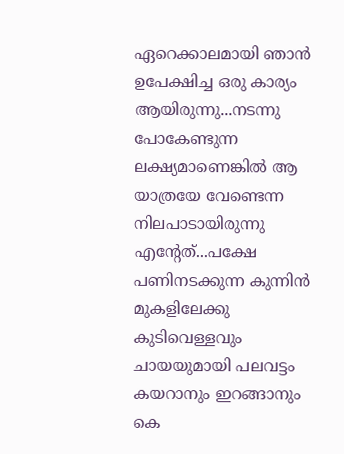ഏറെക്കാലമായി ഞാൻ ഉപേക്ഷിച്ച ഒരു കാര്യം ആയിരുന്നു...നടന്നു പോകേണ്ടുന്ന ലക്ഷ്യമാണെങ്കിൽ ആ യാത്രയേ വേണ്ടെന്ന നിലപാടായിരുന്നു എന്റേത്...പക്ഷേ പണിനടക്കുന്ന കുന്നിൻ മുകളിലേക്കു  കുടിവെള്ളവും ചായയുമായി പലവട്ടം കയറാനും ഇറങ്ങാനും കെ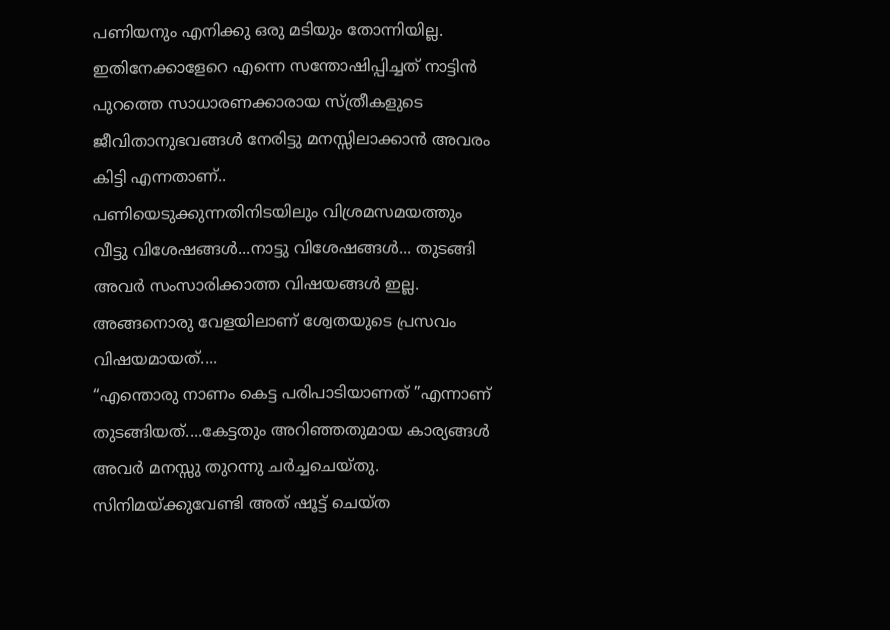പണിയനും എനിക്കു ഒരു മടിയും തോന്നിയില്ല.
ഇതിനേക്കാളേറെ എന്നെ സന്തോഷിപ്പിച്ചത് നാട്ടിൻ പുറത്തെ സാധാരണക്കാരായ സ്ത്രീകളുടെ ജീവിതാനുഭവങ്ങൾ നേരിട്ടു മനസ്സിലാക്കാൻ അവരം കിട്ടി എന്നതാണ്..
പണിയെടുക്കുന്നതിനിടയിലും വിശ്രമസമയത്തും വീട്ടു വിശേഷങ്ങൾ...നാട്ടു വിശേഷങ്ങൾ... തുടങ്ങി അവർ സംസാരിക്കാത്ത വിഷയങ്ങൾ ഇല്ല. അങ്ങനൊരു വേളയിലാണ് ശ്വേതയുടെ പ്രസവം വിഷയമായത്....
“എന്തൊരു നാണം കെട്ട പരിപാടിയാണത് ”എന്നാണ് തുടങ്ങിയത്....കേട്ടതും അറിഞ്ഞതുമായ കാര്യങ്ങൾ അവർ മനസ്സു തുറന്നു ചർച്ചചെയ്തു.
സിനിമയ്ക്കുവേണ്ടി അത് ഷൂട്ട് ചെയ്ത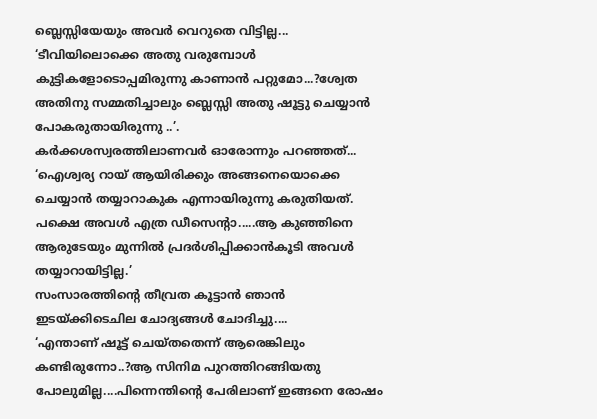ബ്ലെസ്സിയേയും അവർ വെറുതെ വിട്ടില്ല...
‘ടീവിയിലൊക്കെ അതു വരുമ്പോൾ കുട്ടികളോടൊപ്പമിരുന്നു കാണാൻ പറ്റുമോ...?ശ്വേത അതിനു സമ്മതിച്ചാലും ബ്ലെസ്സി അതു ഷൂട്ടു ചെയ്യാൻ പോകരുതായിരുന്നു ..’.
കർക്കശസ്വരത്തിലാണവർ ഓരോന്നും പറഞ്ഞത്...
‘ഐശ്വര്യ റായ് ആയിരിക്കും അങ്ങനെയൊക്കെ  ചെയ്യാൻ തയ്യാറാകുക എന്നായിരുന്നു കരുതിയത്. പക്ഷെ അവൾ എത്ര ഡീസെന്റാ.....ആ കുഞ്ഞിനെ ആരുടേയും മുന്നിൽ പ്രദർശിപ്പിക്കാ‍ൻകൂടി അവൾ തയ്യാറായിട്ടില്ല.’
സംസാരത്തിന്റെ തീവ്രത കൂട്ടാൻ ഞാൻ ഇടയ്ക്കിടെചില ചോദ്യങ്ങൾ ചോദിച്ചു....
‘എന്താണ് ഷൂട്ട് ചെയ്തതെന്ന് ആരെങ്കിലും കണ്ടിരുന്നോ..?ആ സിനിമ പുറത്തിറങ്ങിയതു പോലുമില്ല....പിന്നെന്തിന്റെ പേരിലാണ് ഇങ്ങനെ രോഷം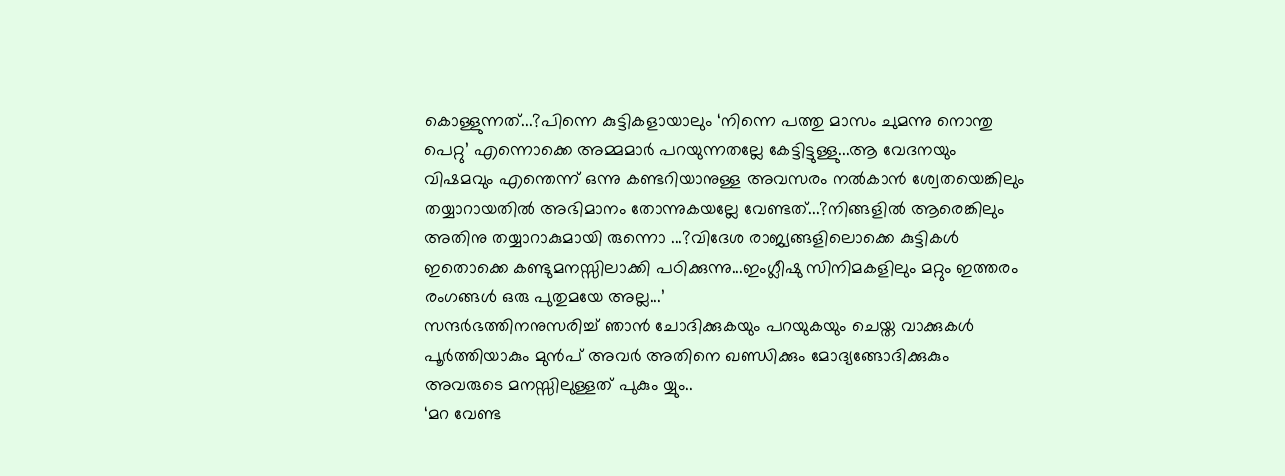കൊള്ളുന്നത്...?പിന്നെ കുട്ടികളായാലും ‘നിന്നെ പത്തു മാസം ചുമന്നു നൊന്തു പെറ്റു’ എന്നൊക്കെ അമ്മമാർ പറയുന്നതല്ലേ കേട്ടിട്ടുള്ളു...ആ വേദനയും വിഷമവും എന്തെന്ന് ഒന്നു കണ്ടറിയാനുള്ള അവസരം നൽകാൻ ശ്വേതയെങ്കിലും തയ്യാറായതിൽ അഭിമാനം തോന്നുകയല്ലേ വേണ്ടത്...?നിങ്ങളിൽ ആരെങ്കിലും അതിനു തയ്യാറാകുമായി രുന്നൊ ...?വിദേശ രാജ്യങ്ങളിലൊക്കെ കുട്ടികൾ ഇതൊക്കെ കണ്ടുമനസ്സിലാക്കി പഠിക്കുന്നു...ഇംഗ്ലീഷു സിനിമകളിലും മറ്റും ഇത്തരം രംഗങ്ങൾ ഒരു പുതുമയേ അല്ല...’
സന്ദർഭത്തിനനുസരിച്ച് ഞാൻ ചോദിക്കുകയും പറയുകയും ചെയ്ത വാക്കുകൾ പൂർത്തിയാകും മുൻപ് അവർ അതിനെ ഖണ്ഡിക്കും മോദ്യങ്ങോദിക്കുകും അവരുടെ മനസ്സിലുള്ളത് പുകും യ്യും..
‘മറ വേണ്ട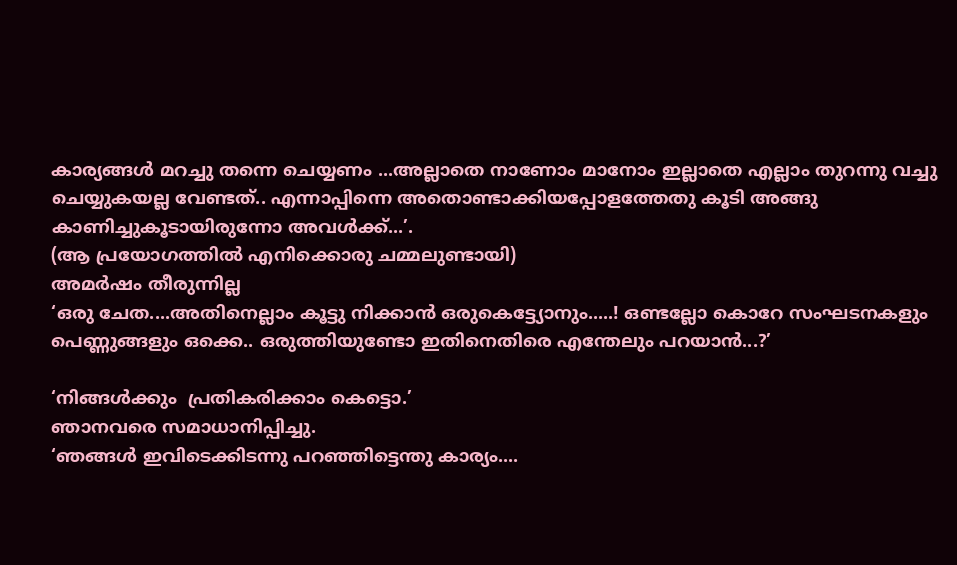കാര്യങ്ങൾ മറച്ചു തന്നെ ചെയ്യണം ...അല്ലാതെ നാണോം മാനോം ഇല്ലാതെ എല്ലാം തുറന്നു വച്ചു ചെയ്യുകയല്ല വേണ്ടത്.. എന്നാപ്പിന്നെ അതൊണ്ടാക്കിയപ്പോളത്തേതു കൂടി അങ്ങു കാണിച്ചുകൂടായിരുന്നോ അവൾക്ക്...’.
(ആ പ്രയോഗത്തിൽ എനിക്കൊരു ചമ്മലുണ്ടായി)
അമർഷം തീരുന്നില്ല
‘ഒരു ചേത....അതിനെല്ലാം കൂട്ടു നിക്കാൻ ഒരുകെട്ട്യോനും.....! ഒണ്ടല്ലോ കൊറേ സംഘടനകളും പെണ്ണുങ്ങളും ഒക്കെ.. ഒരുത്തിയുണ്ടോ ഇതിനെതിരെ എന്തേലും പറയാൻ...?’

‘നിങ്ങൾക്കും  പ്രതികരിക്കാം കെട്ടൊ.’
ഞാനവരെ സമാധാനിപ്പിച്ചു.
‘ഞങ്ങൾ ഇവിടെക്കിടന്നു പറഞ്ഞിട്ടെന്തു കാര്യം....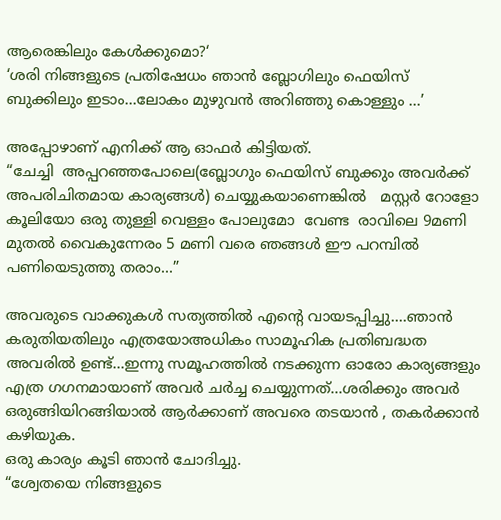ആരെങ്കിലും കേൾക്കുമൊ?‘
‘ശരി നിങ്ങളുടെ പ്രതിഷേധം ഞാൻ ബ്ലോഗിലും ഫെയിസ് ബുക്കിലും ഇടാം...ലോകം മുഴുവൻ അറിഞ്ഞു കൊള്ളും ...’

അപ്പോഴാണ് എനിക്ക് ആ ഓഫർ കിട്ടിയത്.
“ചേച്ചി  അപ്പറഞ്ഞപോലെ(ബ്ലോഗും ഫെയിസ് ബുക്കും അവർക്ക് അപരിചിതമായ കാര്യങ്ങൾ) ചെയ്യുകയാണെങ്കിൽ   മസ്റ്റർ റോളോ കൂലിയോ ഒരു തുള്ളി വെള്ളം പോലുമോ  വേണ്ട  രാവിലെ 9മണി മുതൽ വൈകുന്നേരം 5 മണി വരെ ഞങ്ങൾ ഈ പറമ്പിൽ പണിയെടുത്തു തരാം...”

അവരുടെ വാക്കുകൾ സത്യത്തിൽ എന്റെ വായടപ്പിച്ചു....ഞാൻ കരുതിയതിലും എത്രയോഅധികം സാമൂഹിക പ്രതിബദ്ധത അവരിൽ ഉണ്ട്...ഇന്നു സമൂഹത്തിൽ നടക്കുന്ന ഓരോ കാര്യങ്ങളും എത്ര ഗഗനമായാണ് അവർ ചർച്ച ചെയ്യുന്നത്...ശരിക്കും അവർ ഒരുങ്ങിയിറങ്ങിയാൽ ആർക്കാണ് അവരെ തടയാൻ , തകർക്കാൻ കഴിയുക.
ഒരു കാര്യം കൂടി ഞാൻ ചോദിച്ചു.
“ശ്വേതയെ നിങ്ങളുടെ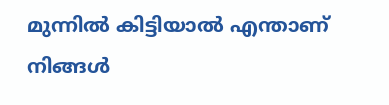മുന്നിൽ കിട്ടിയാൽ എന്താണ് നിങ്ങൾ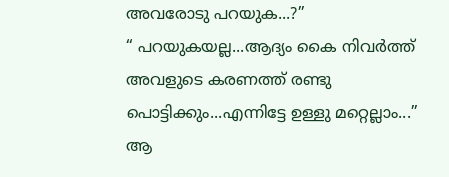അവരോടു പറയുക...?”
“ പറയുകയല്ല...ആദ്യം കൈ നിവർത്ത് അവളുടെ കരണത്ത് രണ്ടു പൊട്ടിക്കും...എന്നിട്ടേ ഉള്ളു മറ്റെല്ലാം...”
ആ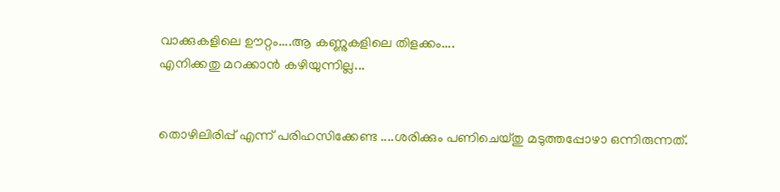വാക്കുകളിലെ ഊറ്റം....ആ കണ്ണുകളിലെ തിളക്കം....
എനിക്കതു മറക്കാൻ കഴിയുന്നില്ല...


തൊഴിലിരിപ്പ് എന്ന് പരിഹസിക്കേണ്ട ....ശരിക്കും പണിചെയ്തു മടുത്തപ്പോഴാ ഒന്നിരുന്നത്.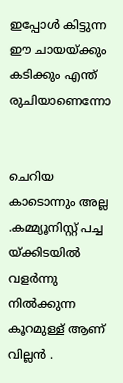ഇപ്പോള്‍ കിട്ടുന്ന ഈ ചായയ്ക്കും കടിക്കും എന്ത് രുചിയാണെന്നോ


ചെറിയ കാടൊന്നും അല്ല .കമ്മ്യൂനിസ്റ്റ് പച്ച യ്ക്കിടയില്‍ വളര്‍ന്നു നില്‍ക്കുന്ന കൂറമുള്ള് ആണ് വില്ലന്‍ .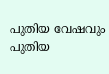പുതിയ വേഷവും പുതിയ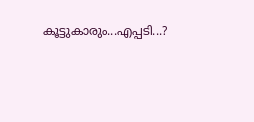കൂട്ടുകാരും...എപ്പടി...?